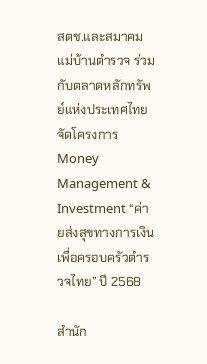สตช.และสมาคมแม่บ้านตำรวจ ร่วมกับตลาดหลักทรัพย์แห่งประเทศไทย จัดโครงการ Money Management & Investment “ค่ายส่งสุขทางการเงิน เพื่อครอบครัวตำรวจไทย” ปี 2568

สำนัก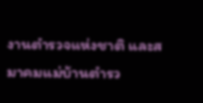งานตำรวจแห่งชาติ และสมาคมแม่บ้านตำรว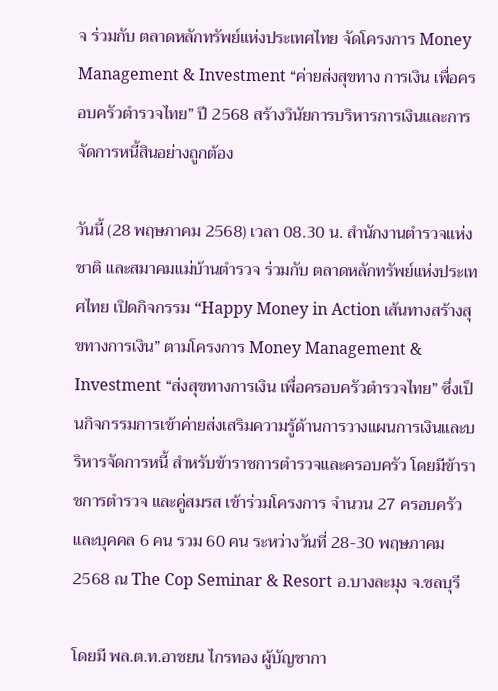จ ร่วมกับ ตลาดหลักทรัพย์แห่งประเทศไทย จัดโครงการ Money Management & Investment “ค่ายส่งสุขทาง การเงิน เพื่อครอบครัวตำรวจไทย” ปี 2568 สร้างวินัยการบริหารการเงินและการจัดการหนี้สินอย่างถูกต้อง

วันนี้ (28 พฤษภาคม 2568) เวลา 08.30 น. สำนักงานตำรวจแห่งชาติ และสมาคมแม่บ้านตำรวจ ร่วมกับ ตลาดหลักทรัพย์แห่งประเทศไทย เปิดกิจกรรม “Happy Money in Action เส้นทางสร้างสุขทางการเงิน” ตามโครงการ Money Management & Investment “ส่งสุขทางการเงิน เพื่อครอบครัวตำรวจไทย” ซึ่งเป็นกิจกรรมการเข้าค่ายส่งเสริมความรู้ด้านการวางแผนการเงินและบริหารจัดการหนี้ สำหรับข้าราชการตำรวจและครอบครัว โดยมีข้าราชการตำรวจ และคู่สมรส เข้าร่วมโครงการ จำนวน 27 ครอบครัว และบุคคล 6 คน รวม 60 คน ระหว่างวันที่ 28-30 พฤษภาคม 2568 ณ The Cop Seminar & Resort อ.บางละมุง จ.ชลบุรี

โดยมี พล.ต.ท.อาชยน ไกรทอง ผู้บัญชากา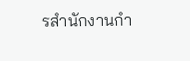รสำนักงานกำ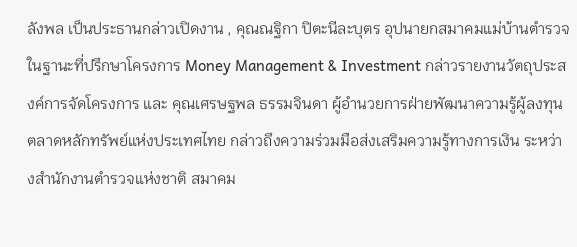ลังพล เป็นประธานกล่าวเปิดงาน , คุณณฐิกา ปิตะนีละบุตร อุปนายกสมาคมแม่บ้านตำรวจ ในฐานะที่ปรึกษาโครงการ Money Management & Investment กล่าวรายงานวัตถุประสงค์การจัดโครงการ และ คุณเศรษฐพล ธรรมจินดา ผู้อำนวยการฝ่ายพัฒนาความรู้ผู้ลงทุน ตลาดหลักทรัพย์แห่งประเทศไทย กล่าวถึงความร่วมมือส่งเสริมความรู้ทางการเงิน ระหว่างสำนักงานตำรวจแห่งชาติ สมาคม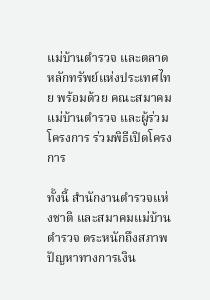แม่บ้านตำรวจ และตลาดหลักทรัพย์แห่งประเทศไทย พร้อมด้วย คณะสมาคมแม่บ้านตำรวจ และผู้ร่วมโครงการ ร่วมพิธีเปิดโครงการ

ทั้งนี้ สำนักงานตำรวจแห่งชาติ และสมาคมแม่บ้านตำรวจ ตระหนักถึงสภาพปัญหาทางการเงิน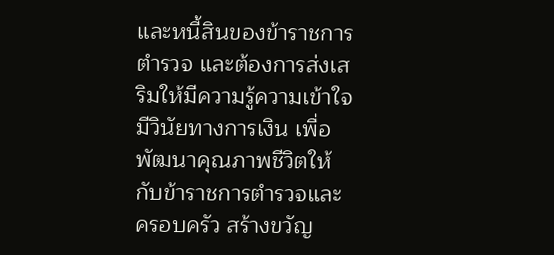และหนี้สินของข้าราชการตำรวจ และต้องการส่งเสริมให้มีความรู้ความเข้าใจ มีวินัยทางการเงิน เพื่อพัฒนาคุณภาพชีวิตให้กับข้าราชการตำรวจและครอบครัว สร้างขวัญ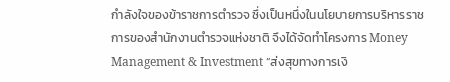กำลังใจของข้าราชการตำรวจ ซึ่งเป็นหนึ่งในนโยบายการบริหารราชการของสำนักงานตำรวจแห่งชาติ จึงได้จัดทำโครงการ Money Management & Investment “ส่งสุขทางการเงิ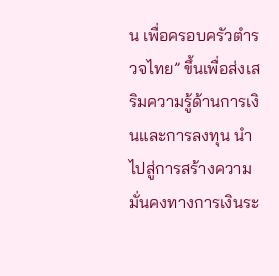น เพื่อครอบครัวตำรวจไทย” ขึ้นเพื่อส่งเสริมความรู้ด้านการเงินและการลงทุน นำไปสู่การสร้างความมั่นคงทางการเงินระ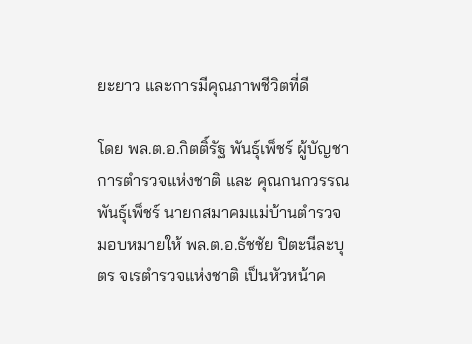ยะยาว และการมีคุณภาพชีวิตที่ดี

โดย พล.ต.อ.กิตติ์รัฐ พันธุ์เพ็ชร์ ผู้บัญชาการตำรวจแห่งชาติ และ คุณกนกวรรณ พันธุ์เพ็ชร์ นายกสมาคมแม่บ้านตำรวจ มอบหมายให้ พล.ต.อ.ธัชชัย ปิตะนีละบุตร จเรตำรวจแห่งชาติ เป็นหัวหน้าค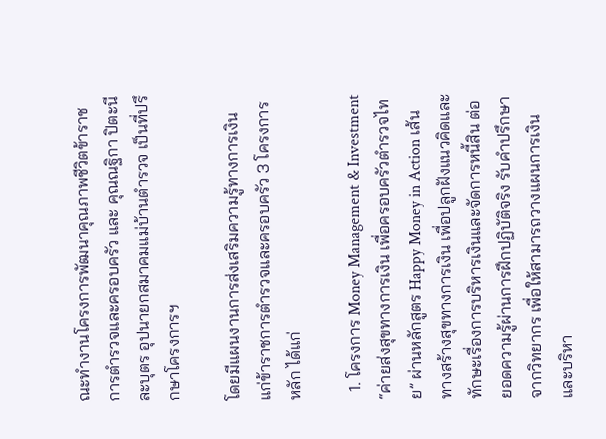ณะทำงานโครงการพัฒนาคุณภาพชีวิตข้าราชการตำรวจและครอบครัว และ คุณณฐิกา ปิตะนีละบุตร อุปนายกสมาคมแม่บ้านตำรวจ เป็นที่ปรึกษาโครงการฯ

โดยมีแผนงานการส่งเสริมความรู้ทางการเงิน แก่ข้าราชการตำรวจและครอบครัว 3 โครงการหลัก ได้แก่

  1. โครงการ Money Management & Investment “ค่ายส่งสุขทางการเงิน เพื่อครอบครัวตำรวจไทย” ผ่านหลักสูตร Happy Money in Action เส้นทางสร้างสุขทางการเงิน เพื่อปลูกฝังแนวคิดและทักษะเรื่องการบริหารเงินและจัดการหนี้สิน ต่อยอดความรู้ผ่านการฝึกปฏิบัติจริง รับคำปรึกษาจากวิทยากร เพื่อให้สามารถวางแผนการเงินและบริหา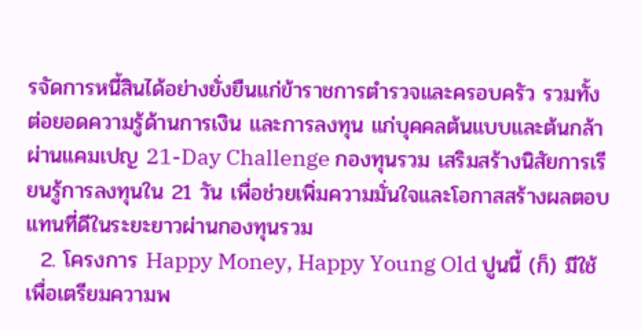รจัดการหนี้สินได้อย่างยั่งยืนแก่ข้าราชการตำรวจและครอบครัว รวมทั้ง ต่อยอดความรู้ด้านการเงิน และการลงทุน แก่บุคคลต้นแบบและต้นกล้าผ่านแคมเปญ 21-Day Challenge กองทุนรวม เสริมสร้างนิสัยการเรียนรู้การลงทุนใน 21 วัน เพื่อช่วยเพิ่มความมั่นใจและโอกาสสร้างผลตอบแทนที่ดีในระยะยาวผ่านกองทุนรวม
  2. โครงการ Happy Money, Happy Young Old ปูนนี้ (ก็) มีใช้ เพื่อเตรียมความพ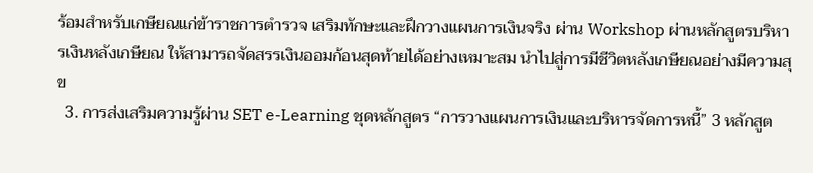ร้อมสำหรับเกษียณแก่ข้าราชการตำรวจ เสริมทักษะและฝึกวางแผนการเงินจริง ผ่าน Workshop ผ่านหลักสูตรบริหารเงินหลังเกษียณ ให้สามารถจัดสรรเงินออมก้อนสุดท้ายได้อย่างเหมาะสม นำไปสู่การมีชีวิตหลังเกษียณอย่างมีความสุข
  3. การส่งเสริมความรู้ผ่าน SET e-Learning ชุดหลักสูตร “การวางแผนการเงินและบริหารจัดการหนี้” 3 หลักสูต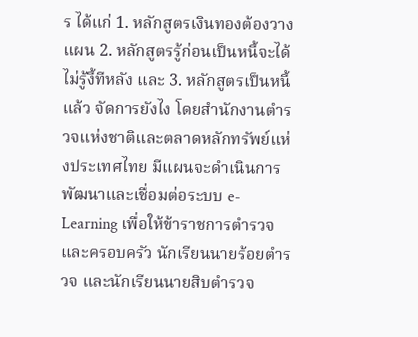ร ได้แก่ 1. หลักสูตรเงินทองต้องวางแผน 2. หลักสูตรรู้ก่อนเป็นหนี้จะได้ไม่รู้งี้ทีหลัง และ 3. หลักสูตรเป็นหนี้แล้ว จัดการยังไง โดยสำนักงานตำรวจแห่งชาติและตลาดหลักทรัพย์แห่งประเทศไทย มีแผนจะดำเนินการพัฒนาและเชื่อมต่อระบบ e-Learning เพื่อให้ข้าราชการตำรวจและครอบครัว นักเรียนนายร้อยตำรวจ และนักเรียนนายสิบตำรวจ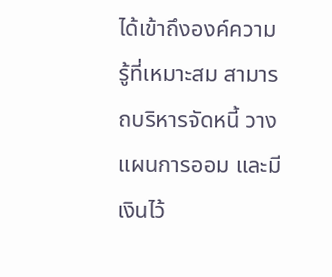ได้เข้าถึงองค์ความรู้ที่เหมาะสม สามารถบริหารจัดหนี้ วางแผนการออม และมีเงินไว้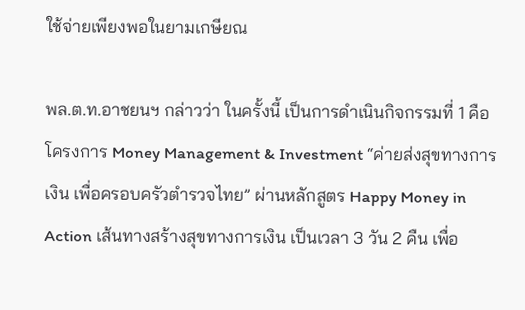ใช้จ่ายเพียงพอในยามเกษียณ

พล.ต.ท.อาชยนฯ กล่าวว่า ในครั้งนี้ เป็นการดำเนินกิจกรรมที่ 1 คือ โครงการ Money Management & Investment “ค่ายส่งสุขทางการเงิน เพื่อครอบครัวตำรวจไทย” ผ่านหลักสูตร Happy Money in Action เส้นทางสร้างสุขทางการเงิน เป็นเวลา 3 วัน 2 คืน เพื่อ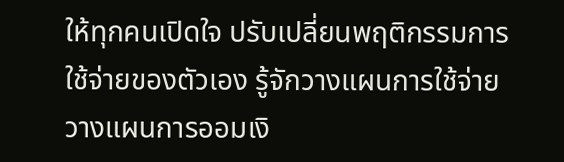ให้ทุกคนเปิดใจ ปรับเปลี่ยนพฤติกรรมการใช้จ่ายของตัวเอง รู้จักวางแผนการใช้จ่าย วางแผนการออมเงิ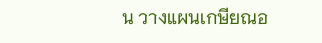น วางแผนเกษียณอ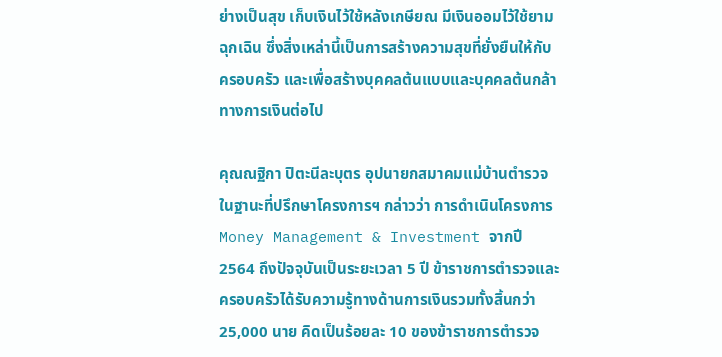ย่างเป็นสุข เก็บเงินไว้ใช้หลังเกษียณ มีเงินออมไว้ใช้ยามฉุกเฉิน ซึ่งสิ่งเหล่านี้เป็นการสร้างความสุขที่ยั่งยืนให้กับครอบครัว และเพื่อสร้างบุคคลต้นแบบและบุคคลต้นกล้าทางการเงินต่อไป

คุณณฐิกา ปิตะนีละบุตร อุปนายกสมาคมแม่บ้านตำรวจ ในฐานะที่ปรึกษาโครงการฯ กล่าวว่า การดำเนินโครงการ Money Management & Investment จากปี 2564 ถึงปัจจุบันเป็นระยะเวลา 5 ปี ข้าราชการตำรวจและครอบครัวได้รับความรู้ทางด้านการเงินรวมทั้งสิ้นกว่า 25,000 นาย คิดเป็นร้อยละ 10 ของข้าราชการตำรวจ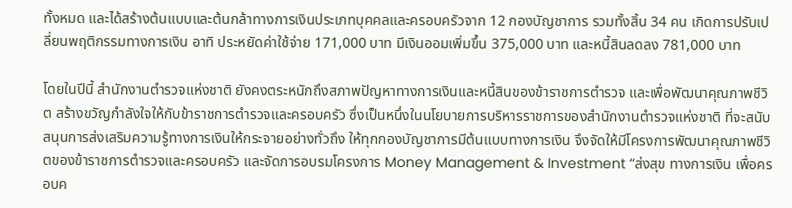ทั้งหมด และได้สร้างต้นแบบและต้นกล้าทางการเงินประเภทบุคคลและครอบครัวจาก 12 กองบัญชาการ รวมทั้งสิ้น 34 คน เกิดการปรับเปลี่ยนพฤติกรรมทางการเงิน อาทิ ประหยัดค่าใช้จ่าย 171,000 บาท มีเงินออมเพิ่มขึ้น 375,000 บาท และหนี้สินลดลง 781,000 บาท

โดยในปีนี้ สำนักงานตำรวจแห่งชาติ ยังคงตระหนักถึงสภาพปัญหาทางการเงินและหนี้สินของข้าราชการตำรวจ และเพื่อพัฒนาคุณภาพชีวิต สร้างขวัญกำลังใจให้กับข้าราชการตำรวจและครอบครัว ซึ่งเป็นหนึ่งในนโยบายการบริหารราชการของสำนักงานตำรวจแห่งชาติ ที่จะสนับสนุนการส่งเสริมความรู้ทางการเงินให้กระจายอย่างทั่วถึง ให้ทุกกองบัญชาการมีต้นแบบทางการเงิน จึงจัดให้มีโครงการพัฒนาคุณภาพชีวิตของข้าราชการตำรวจและครอบครัว และจัดการอบรมโครงการ Money Management & Investment “ส่งสุข ทางการเงิน เพื่อครอบค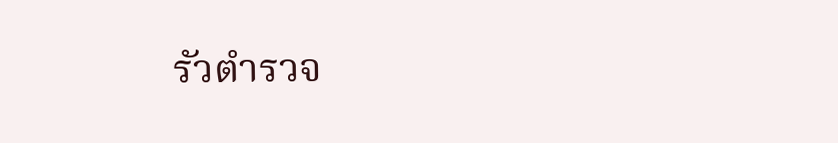รัวตำรวจ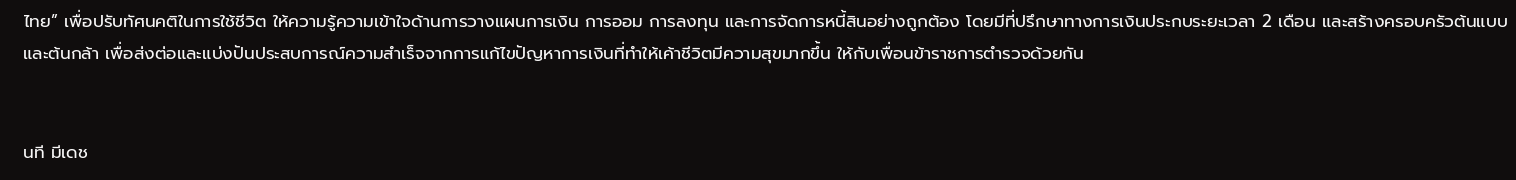ไทย” เพื่อปรับทัศนคติในการใช้ชีวิต ให้ความรู้ความเข้าใจด้านการวางแผนการเงิน การออม การลงทุน และการจัดการหนี้สินอย่างถูกต้อง โดยมีที่ปรึกษาทางการเงินประกบระยะเวลา 2 เดือน และสร้างครอบครัวต้นแบบและต้นกล้า เพื่อส่งต่อและแบ่งปันประสบการณ์ความสำเร็จจากการแก้ไขปัญหาการเงินที่ทำให้เค้าชีวิตมีความสุขมากขึ้น ให้กับเพื่อนข้าราชการตำรวจด้วยกัน


นที มีเดช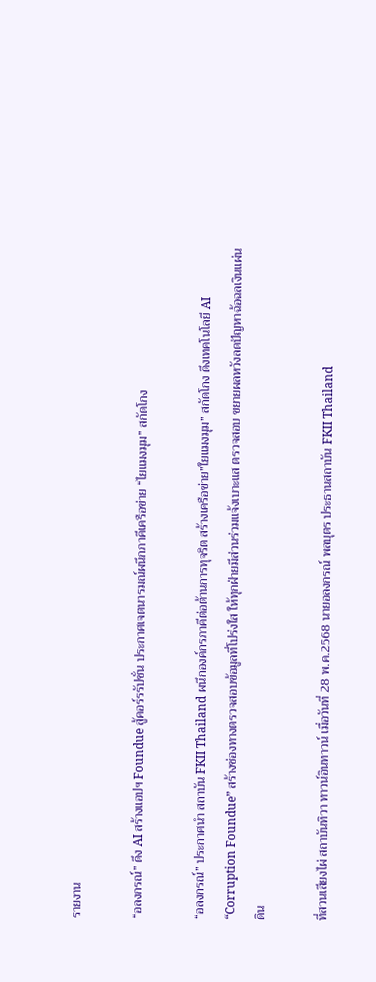รายงาน

“อลงกรณ์” ดึง AI สร้างแอปฯ Foundue สู้คอร์รรัปชั่น ประกาศเจตนารมณ์ผนึกภาคีเครือข่าย “ไยแมงมุม” สกัดโกง

“อลงกรณ์” ประกาศนำ สถาบัน FKII Thailand ผนึกองค์กรภาคีต่อต้านการทุจริต สร้างเครือข่าย”ใยแมงมุม” สกัดโกง ดึงเทคโนโลยี AI “Corruption Foundue” สร้างช่องทางตรวจสอบข้อมูลที่โปร่งใส ให้ทุกฝ่ายมีส่วนร่วมแจ้งเบาะแส ตรวจสอบ ขยายผลหวังลดปัญหาฉ้อฉลเงินแผ่นดิน

ที่สวนเสียงไผ่ สถาบันทิวา ทาวน์อินทาวน์ เมื่อวันที่ 28 พ.ค.2568 นายอลงกรณ์ พลบุตร ประธานสถาบัน FKII Thailand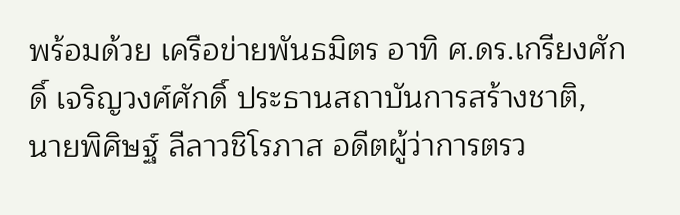พร้อมด้วย เครือข่ายพันธมิตร อาทิ ศ.ดร.เกรียงศักดิ์ เจริญวงศ์ศักดิ์ ประธานสถาบันการสร้างชาติ, นายพิศิษฐ์ ลีลาวชิโรภาส อดีตผู้ว่าการตรว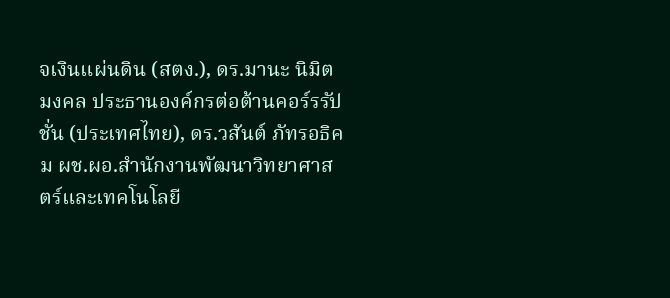จเงินแผ่นดิน (สตง.), ดร.มานะ นิมิตมงคล ประธานองค์กรต่อต้านคอร์รรัปชั่น (ประเทศไทย), ดร.วสันต์ ภัทรอธิคม ผช.ผอ.สำนักงานพัฒนาวิทยาศาสตร์และเทคโนโลยี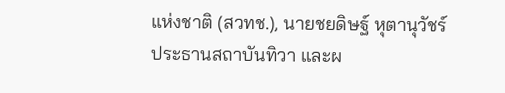แห่งชาติ (สวทช.), นายชยดิษฐ์ หุตานุวัชร์ ประธานสถาบันทิวา และผ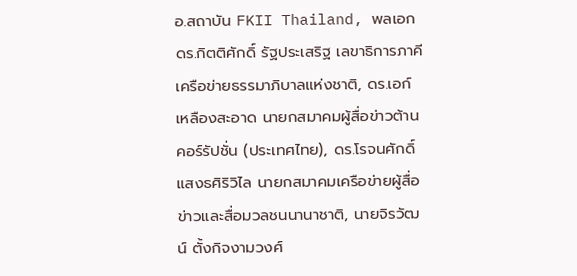อ.สถาบัน FKII Thailand, พลเอก ดร.กิตติศักดิ์ รัฐประเสริฐ เลขาธิการภาคีเครือข่ายธรรมาภิบาลแห่งชาติ, ดร.เอก์ เหลืองสะอาด นายกสมาคมผู้สื่อข่าวต้านคอร์รัปชั่น (ประเทศไทย), ดร.โรจนศักดิ์ แสงธศิริวิไล นายกสมาคมเครือข่ายผู้สื่อข่าวและสื่อมวลชนนานาชาติ, นายจิรวัฒน์ ตั้งกิจงามวงศ์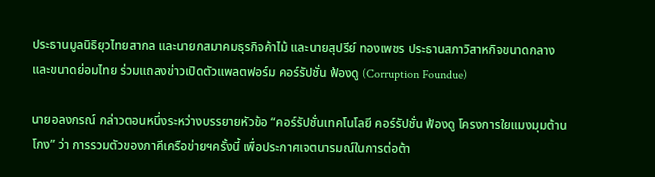ประธานมูลนิธิยุวไทยสากล และนายกสมาคมธุรกิจค้าไม้ และนายสุปรีย์ ทองเพชร ประธานสภาวิสาหกิจขนาดกลางและขนาดย่อมไทย ร่วมแถลงข่าวเปิดตัวแพลตฟอร์ม คอร์รัปชั่น ฟ้องดู (Corruption Foundue)

นายอลงกรณ์ กล่าวตอนหนึ่งระหว่างบรรยายหัวข้อ “คอร์รัปชั่นเทคโนโลยี คอร์รัปชั่น ฟ้องดู โครงการใยแมงมุมต้านโกง” ว่า การรวมตัวของภาคีเครือข่ายฯครั้งนี้ เพื่อประกาศเจตนารมณ์ในการต่อต้า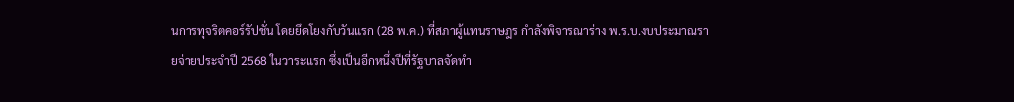นการทุจริตคอร์รัปชั่น โดยยึดโยงกับวันแรก (28 พ.ค.) ที่สภาผู้แทนราษฎร กำลังพิจารณาร่าง พ.ร.บ.งบประมาณรายจ่ายประจำปี 2568 ในวาระแรก ซึ่งเป็นอีกหนึ่งปีที่รัฐบาลจัดทำ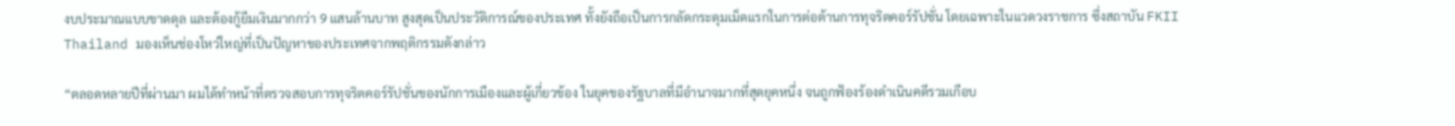งบประมาณแบบขาดดุล และต้องกู้ยืมเงินมากกว่า 9 แสนล้านบาท สูงสุดเป็นประวัติการณ์ของประเทศ ทั้งยังถือเป็นการกลัดกระดุมเม็ดแรกในการต่อต้านการทุจริตคอร์รัปชั่น โดยเฉพาะในแวดวงราชการ ซึ่งสถาบัน FKII Thailand มองเห็นช่องโหว่ใหญ่ที่เป็นปัญหาของประเทศจากพฤติกรรมดังกล่าว

“ตลอดหลายปีที่ผ่านมา ผมได้ทำหน้าที่ตรวจสอบการทุจริตคอร์รัปชั่นของนักการเมืองและผู้เกี่ยวข้อง ในยุคของรัฐบาลที่มีอำนาจมากที่สุดยุคหนึ่ง จนถูกฟ้องร้องดำเนินคดีรวมเกือบ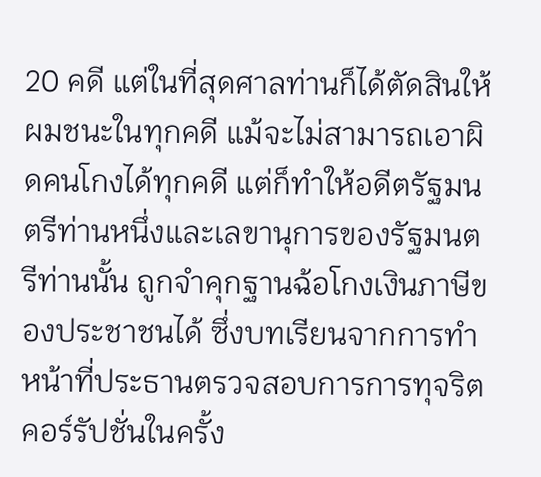20 คดี แต่ในที่สุดศาลท่านก็ได้ตัดสินให้ผมชนะในทุกคดี แม้จะไม่สามารถเอาผิดคนโกงได้ทุกคดี แต่ก็ทำให้อดีตรัฐมนตรีท่านหนึ่งและเลขานุการของรัฐมนตรีท่านนั้น ถูกจำคุกฐานฉ้อโกงเงินภาษีของประชาชนได้ ซึ่งบทเรียนจากการทำหน้าที่ประธานตรวจสอบการการทุจริตคอร์รัปชั่นในครั้ง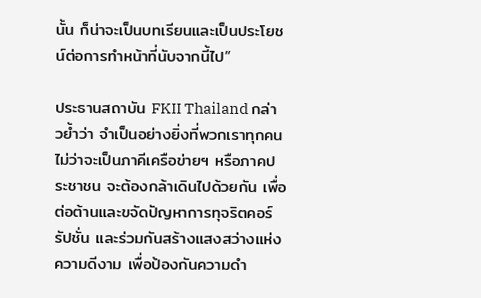นั้น ก็น่าจะเป็นบทเรียนและเป็นประโยชน์ต่อการทำหน้าที่นับจากนี้ไป”

ประธานสถาบัน FKII Thailand กล่าวย้ำว่า จำเป็นอย่างยิ่งที่พวกเราทุกคน ไม่ว่าจะเป็นภาคีเครือข่ายฯ หรือภาคประชาชน จะต้องกล้าเดินไปด้วยกัน เพื่อต่อต้านและขจัดปัญหาการทุจริตคอร์รัปชั่น และร่วมกันสร้างแสงสว่างแห่งความดีงาม เพื่อป้องกันความดำ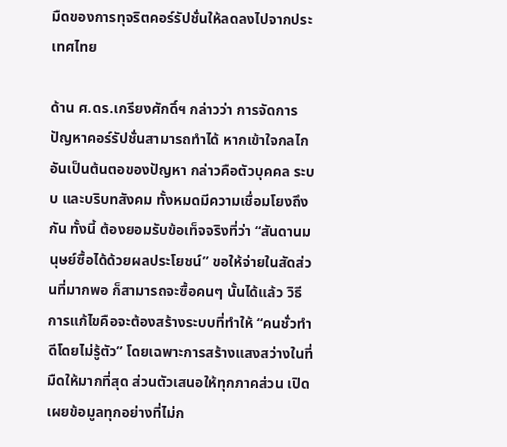มืดของการทุจริตคอร์รัปชั่นให้ลดลงไปจากประเทศไทย

ด้าน ศ.ดร.เกรียงศักดิ์ฯ กล่าวว่า การจัดการปัญหาคอร์รัปชั่นสามารถทำได้ หากเข้าใจกลไกอันเป็นต้นตอของปัญหา กล่าวคือตัวบุคคล ระบบ และบริบทสังคม ทั้งหมดมีความเชื่อมโยงถึงกัน ทั้งนี้ ต้องยอมรับข้อเท็จจริงที่ว่า “สันดานมนุษย์ซื้อได้ด้วยผลประโยชน์” ขอให้จ่ายในสัดส่วนที่มากพอ ก็สามารถจะซื้อคนๆ นั้นได้แล้ว วิธีการแก้ไขคือจะต้องสร้างระบบที่ทำให้ “คนชั่วทำดีโดยไม่รู้ตัว” โดยเฉพาะการสร้างแสงสว่างในที่มืดให้มากที่สุด ส่วนตัวเสนอให้ทุกภาคส่วน เปิดเผยข้อมูลทุกอย่างที่ไม่ก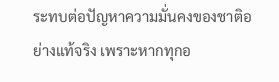ระทบต่อปัญหาความมั่นคงของชาติอย่างแท้จริง เพราะหากทุกอ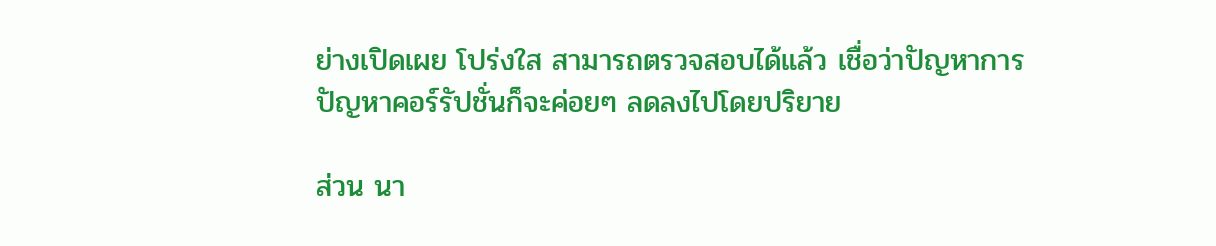ย่างเปิดเผย โปร่งใส สามารถตรวจสอบได้แล้ว เชื่อว่าปัญหาการปัญหาคอร์รัปชั่นก็จะค่อยๆ ลดลงไปโดยปริยาย

ส่วน นา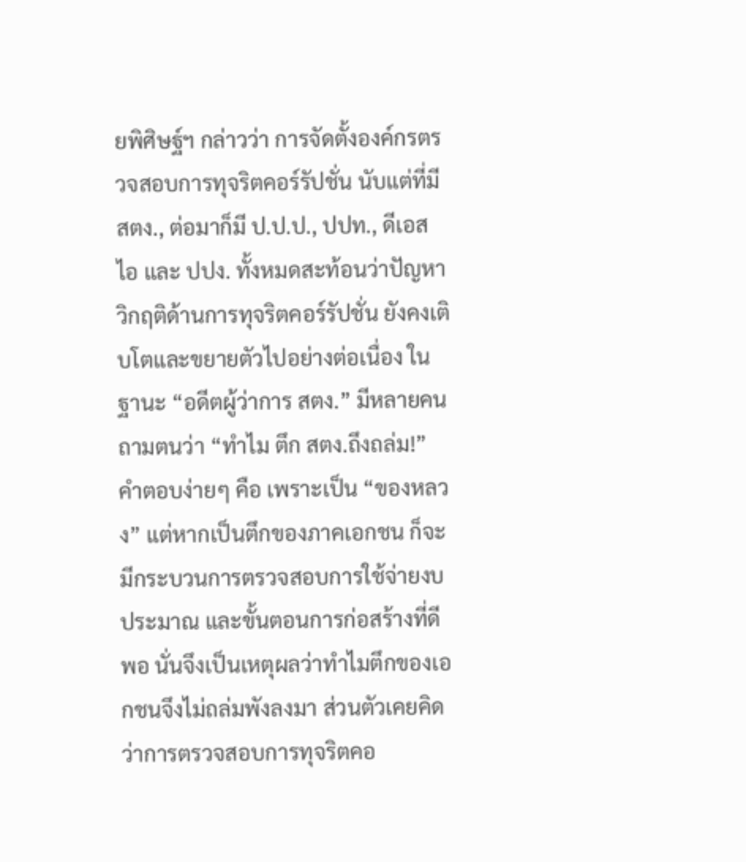ยพิศิษฐ์ฯ กล่าวว่า การจัดตั้งองค์กรตรวจสอบการทุจริตคอร์รัปชั่น นับแต่ที่มี สตง., ต่อมาก็มี ป.ป.ป., ปปท., ดีเอสไอ และ ปปง. ทั้งหมดสะท้อนว่าปัญหาวิกฤติด้านการทุจริตคอร์รัปชั่น ยังคงเติบโตและขยายตัวไปอย่างต่อเนื่อง ในฐานะ “อดีตผู้ว่าการ สตง.” มีหลายคนถามตนว่า “ทำไม ตึก สตง.ถึงถล่ม!” คำตอบง่ายๆ คือ เพราะเป็น “ของหลวง” แต่หากเป็นตึกของภาคเอกชน ก็จะมีกระบวนการตรวจสอบการใช้จ่ายงบประมาณ และขั้นตอนการก่อสร้างที่ดีพอ นั่นจึงเป็นเหตุผลว่าทำไมตึกของเอกชนจึงไม่ถล่มพังลงมา ส่วนตัวเคยคิดว่าการตรวจสอบการทุจริตคอ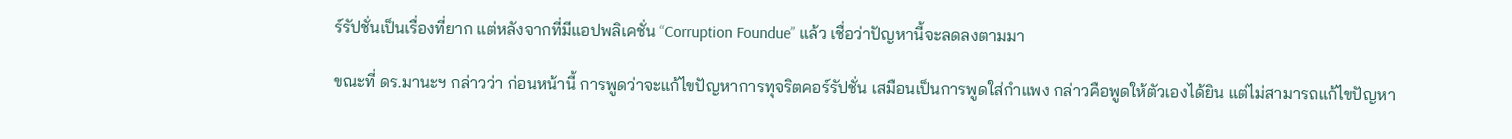ร์รัปชั่นเป็นเรื่องที่ยาก แต่หลังจากที่มีแอปพลิเคชั่น “Corruption Foundue” แล้ว เชื่อว่าปัญหานี้จะลดลงตามมา

ขณะที่ ดร.มานะฯ กล่าวว่า ก่อนหน้านี้ การพูดว่าจะแก้ไขปัญหาการทุจริตคอร์รัปชั่น เสมือนเป็นการพูดใส่กำแพง กล่าวคือพูดให้ตัวเองได้ยิน แต่ไม่สามารถแก้ไขปัญหา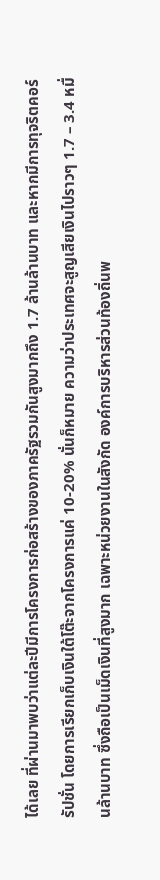ได้เลย ที่ผ่านมาพบว่าแต่ละปีมีการโครงการก่อสร้างของภาครัฐรวมกันสูงมากถึง 1.7 ล้านล้านบาท และหากมีการทุจริตคอร์รัปชั่น โดยการเรียกเก็บเงินใต้โต๊ะจากโครงการแค่ 10-20% นั่นก็หมาย ความว่าประเทศจะสูญเสียเงินไปราวๆ 1.7 – 3.4 หมื่นล้านบาท ซึ่งถือเป็นเม็ดเงินที่สูงมาก เฉพาะหน่วยงานในสังกัด องค์การบริหารส่วนท้องถิ่นพ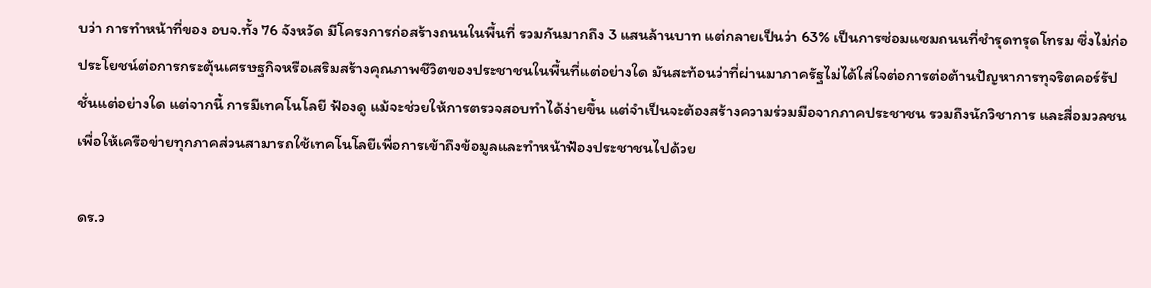บว่า การทำหน้าที่ของ อบจ.ทั้ง 76 จังหวัด มีโครงการก่อสร้างถนนในพื้นที่ รวมกันมากถึง 3 แสนล้านบาท แต่กลายเป็นว่า 63% เป็นการซ่อมแซมถนนที่ชำรุดทรุดโทรม ซึ่งไม่ก่อประโยชน์ต่อการกระตุ้นเศรษฐกิจหรือเสริมสร้างคุณภาพชีวิตของประชาชนในพื้นที่แต่อย่างใด มันสะท้อนว่าที่ผ่านมาภาครัฐไม่ได้ใส่ใจต่อการต่อต้านปัญหาการทุจริตคอร์รัปชั่นแต่อย่างใด แต่จากนี้ การมีเทคโนโลยี ฟ้องดู แม้จะช่วยให้การตรวจสอบทำได้ง่ายขึ้น แต่จำเป็นจะต้องสร้างความร่วมมือจากภาคประชาชน รวมถึงนักวิชาการ และสื่อมวลชน เพื่อให้เครือข่ายทุกภาคส่วนสามารถใช้เทคโนโลยีเพื่อการเข้าถึงข้อมูลและทำหน้าฟ้องประชาชนไปด้วย

ดร.ว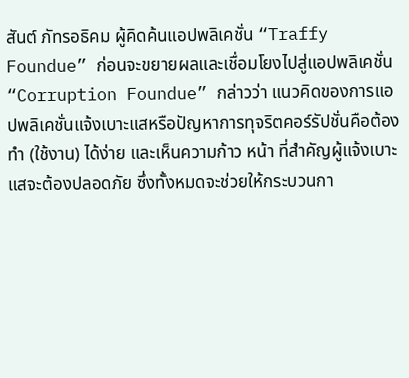สันต์ ภัทรอธิคม ผู้คิดค้นแอปพลิเคชั่น “Traffy Foundue” ก่อนจะขยายผลและเชื่อมโยงไปสู่แอปพลิเคชั่น “Corruption Foundue” กล่าวว่า แนวคิดของการแอปพลิเคชั่นแจ้งเบาะแสหรือปัญหาการทุจริตคอร์รัปชั่นคือต้องทำ (ใช้งาน) ได้ง่าย และเห็นความก้าว หน้า ที่สำคัญผู้แจ้งเบาะแสจะต้องปลอดภัย ซึ่งทั้งหมดจะช่วยให้กระบวนกา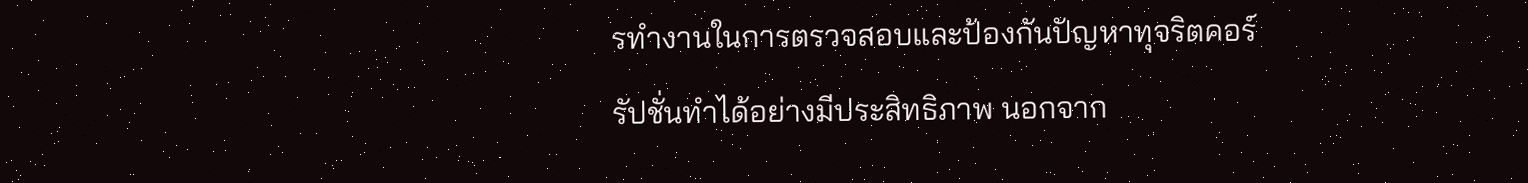รทำงานในการตรวจสอบและป้องกันปัญหาทุจริตคอร์รัปชั่นทำได้อย่างมีประสิทธิภาพ นอกจาก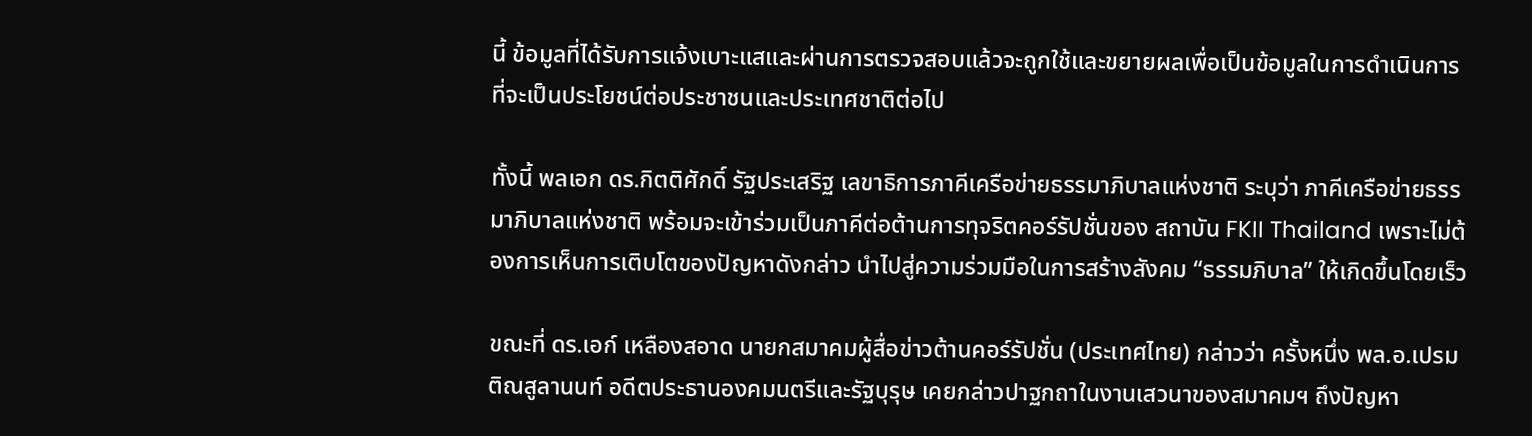นี้ ข้อมูลที่ได้รับการแจ้งเบาะแสและผ่านการตรวจสอบแล้วจะถูกใช้และขยายผลเพื่อเป็นข้อมูลในการดำเนินการที่จะเป็นประโยชน์ต่อประชาชนและประเทศชาติต่อไป

ทั้งนี้ พลเอก ดร.กิตติศักดิ์ รัฐประเสริฐ เลขาธิการภาคีเครือข่ายธรรมาภิบาลแห่งชาติ ระบุว่า ภาคีเครือข่ายธรรมาภิบาลแห่งชาติ พร้อมจะเข้าร่วมเป็นภาคีต่อต้านการทุจริตคอร์รัปชั่นของ สถาบัน FKII Thailand เพราะไม่ต้องการเห็นการเติบโตของปัญหาดังกล่าว นำไปสู่ความร่วมมือในการสร้างสังคม “ธรรมภิบาล” ให้เกิดขึ้นโดยเร็ว

ขณะที่ ดร.เอก์ เหลืองสอาด นายกสมาคมผู้สื่อข่าวต้านคอร์รัปชั่น (ประเทศไทย) กล่าวว่า ครั้งหนึ่ง พล.อ.เปรม ติณสูลานนท์ อดีตประธานองคมนตรีและรัฐบุรุษ เคยกล่าวปาฐกถาในงานเสวนาของสมาคมฯ ถึงปัญหา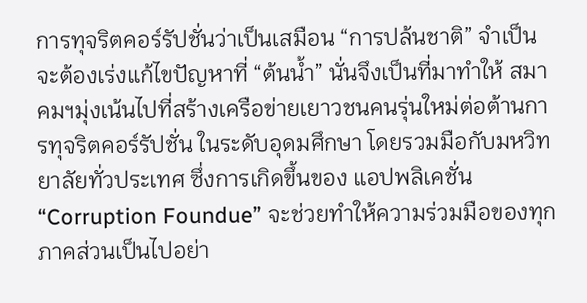การทุจริตคอร์รัปชั่นว่าเป็นเสมือน “การปล้นชาติ” จำเป็นจะต้องเร่งแก้ไขปัญหาที่ “ต้นน้ำ” นั่นจึงเป็นที่มาทำให้ สมาคมฯมุ่งเน้นไปที่สร้างเครือข่ายเยาวชนคนรุ่นใหม่ต่อต้านการทุจริตคอร์รัปชั่น ในระดับอุดมศึกษา โดยรวมมือกับมหวิทยาลัยทั่วประเทศ ซึ่งการเกิดขึ้นของ แอปพลิเคชั่น “Corruption Foundue” จะช่วยทำให้ความร่วมมือของทุกภาคส่วนเป็นไปอย่า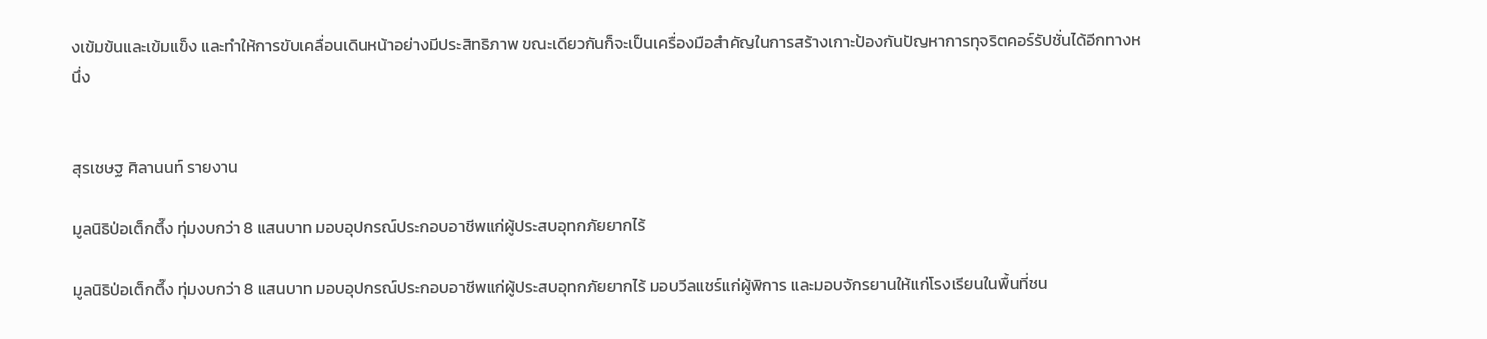งเข้มข้นและเข้มแข็ง และทำให้การขับเคลื่อนเดินหน้าอย่างมีประสิทธิภาพ ขณะเดียวกันก็จะเป็นเครื่องมือสำคัญในการสร้างเกาะป้องกันปัญหาการทุจริตคอร์รัปชั่นได้อีกทางหนึ่ง


สุรเชษฐ ศิลานนท์ รายงาน

มูลนิธิป่อเต็กตึ๊ง ทุ่มงบกว่า 8 แสนบาท มอบอุปกรณ์ประกอบอาชีพแก่ผู้ประสบอุทกภัยยากไร้

มูลนิธิป่อเต็กตึ๊ง ทุ่มงบกว่า 8 แสนบาท มอบอุปกรณ์ประกอบอาชีพแก่ผู้ประสบอุทกภัยยากไร้ มอบวีลแชร์แก่ผู้พิการ และมอบจักรยานให้แก่โรงเรียนในพื้นที่ชน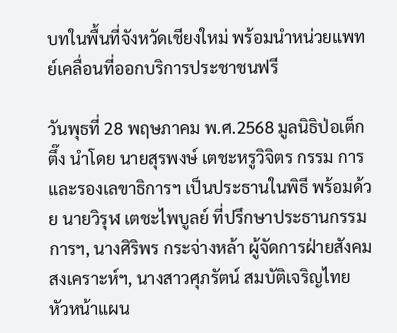บทในพื้นที่จังหวัดเชียงใหม่ พร้อมนำหน่วยแพทย์เคลื่อนที่ออกบริการประชาชนฟรี

วันพุธที่ 28 พฤษภาคม พ.ศ.2568 มูลนิธิป่อเต็กตึ๊ง นำโดย นายสุรพงษ์ เตชะหรูวิจิตร กรรม การและรองเลขาธิการฯ เป็นประธานในพิธี พร้อมด้วย นายวิรุฬ เตชะไพบูลย์ ที่ปรึกษาประธานกรรมการฯ, นางศิริพร กระจ่างหล้า ผู้จัดการฝ่ายสังคมสงเคราะห์ฯ, นางสาวศุภรัตน์ สมบัติเจริญไทย หัวหน้าแผน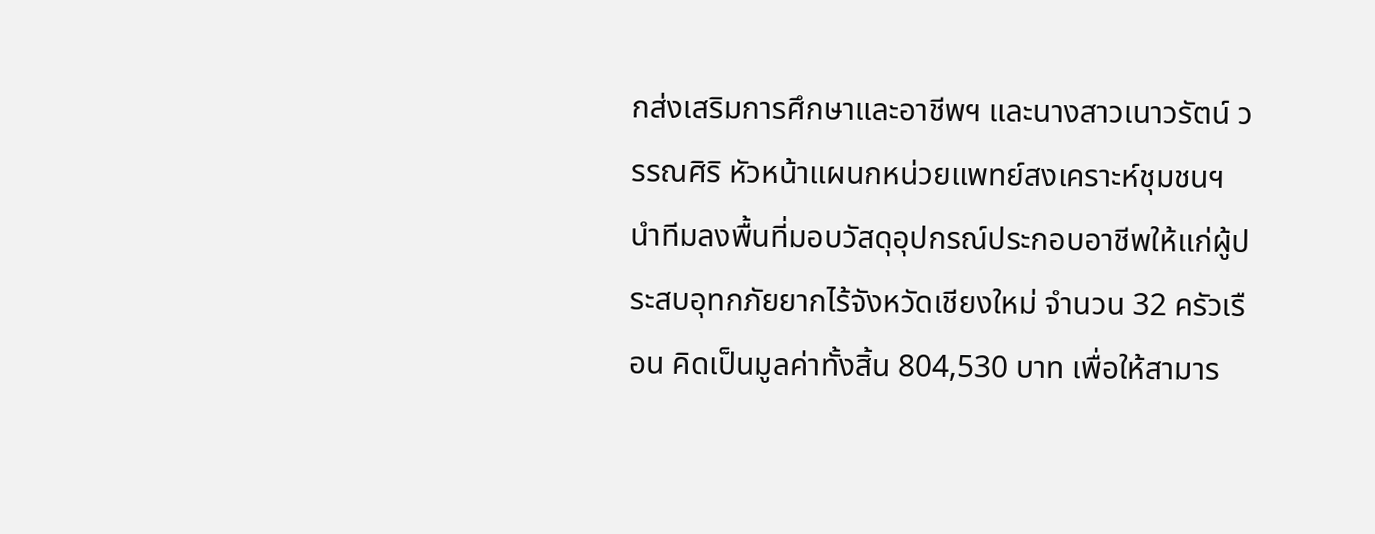กส่งเสริมการศึกษาและอาชีพฯ และนางสาวเนาวรัตน์ วรรณศิริ หัวหน้าแผนกหน่วยแพทย์สงเคราะห์ชุมชนฯ นำทีมลงพื้นที่มอบวัสดุอุปกรณ์ประกอบอาชีพให้แก่ผู้ประสบอุทกภัยยากไร้จังหวัดเชียงใหม่ จำนวน 32 ครัวเรือน คิดเป็นมูลค่าทั้งสิ้น 804,530 บาท เพื่อให้สามาร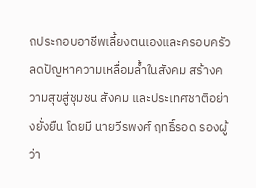ถประกอบอาชีพเลี้ยงตนเองและครอบครัว ลดปัญหาความเหลื่อมล้ำในสังคม สร้างความสุขสู่ชุมชน สังคม และประเทศชาติอย่างยั่งยืน โดยมี นายวีรพงศ์ ฤทธิ์รอด รองผู้ว่า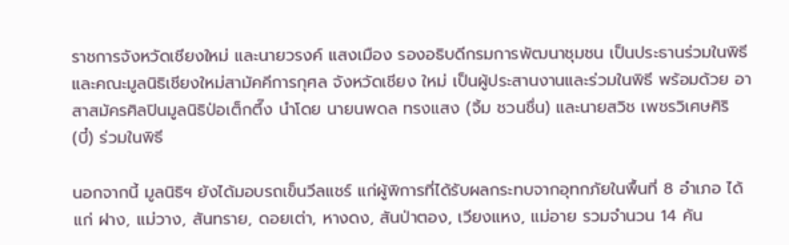ราชการจังหวัดเชียงใหม่ และนายวรงค์ แสงเมือง รองอธิบดีกรมการพัฒนาชุมชน เป็นประธานร่วมในพิธี และคณะมูลนิธิเชียงใหม่สามัคคีการกุศล จังหวัดเชียง ใหม่ เป็นผู้ประสานงานและร่วมในพิธี พร้อมด้วย อาสาสมัครศิลปินมูลนิธิป่อเต็กตึ๊ง นำโดย นายนพดล ทรงแสง (จิ้ม ชวนชื่น) และนายสวิช เพชรวิเศษศิริ (บี๋) ร่วมในพิธี

นอกจากนี้ มูลนิธิฯ ยังได้มอบรถเข็นวีลแชร์ แก่ผู้พิการที่ได้รับผลกระทบจากอุทกภัยในพื้นที่ 8 อำเภอ ได้แก่ ฝาง, แม่วาง, สันทราย, ดอยเต่า, หางดง, สันป่าตอง, เวียงแหง, แม่อาย รวมจำนวน 14 คัน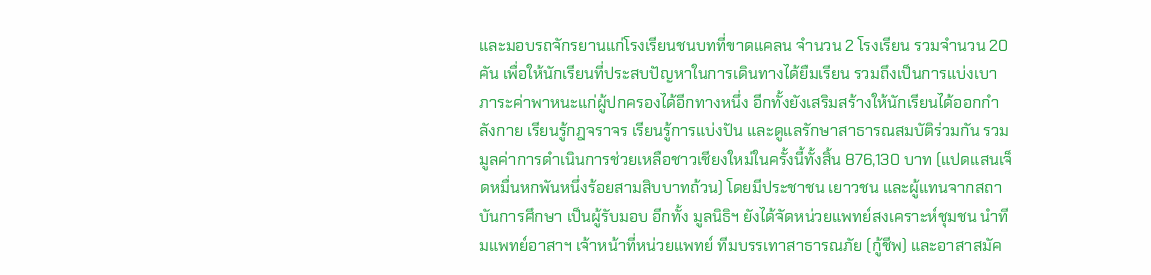และมอบรถจักรยานแก่โรงเรียนชนบทที่ขาดแคลน จำนวน 2 โรงเรียน รวมจำนวน 20 คัน เพื่อให้นักเรียนที่ประสบปัญหาในการเดินทางได้ยืมเรียน รวมถึงเป็นการแบ่งเบาภาระค่าพาหนะแก่ผู้ปกครองได้อีกทางหนึ่ง อีกทั้งยังเสริมสร้างให้นักเรียนได้ออกกำลังกาย เรียนรู้กฎจราจร เรียนรู้การแบ่งปัน และดูแลรักษาสาธารณสมบัติร่วมกัน รวมมูลค่าการดำเนินการช่วยเหลือชาวเชียงใหม่ในครั้งนี้ทั้งสิ้น 876,130 บาท (แปดแสนเจ็ดหมื่นหกพันหนึ่งร้อยสามสิบบาทถ้วน) โดยมีประชาชน เยาวชน และผู้แทนจากสถาบันการศึกษา เป็นผู้รับมอบ อีกทั้ง มูลนิธิฯ ยังได้จัดหน่วยแพทย์สงเคราะห์ชุมชน นำทีมแพทย์อาสาฯ เจ้าหน้าที่หน่วยแพทย์ ทีมบรรเทาสาธารณภัย (กู้ชีพ) และอาสาสมัค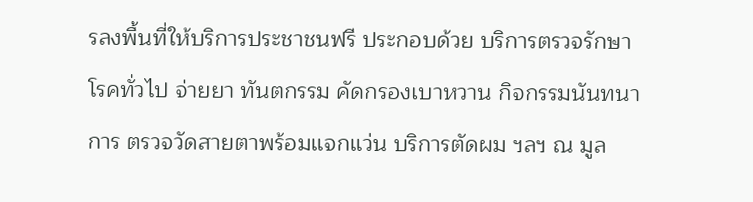รลงพื้นที่ให้บริการประชาชนฟรี ประกอบด้วย บริการตรวจรักษาโรคทั่วไป จ่ายยา ทันตกรรม คัดกรองเบาหวาน กิจกรรมนันทนาการ ตรวจวัดสายตาพร้อมแจกแว่น บริการตัดผม ฯลฯ ณ มูล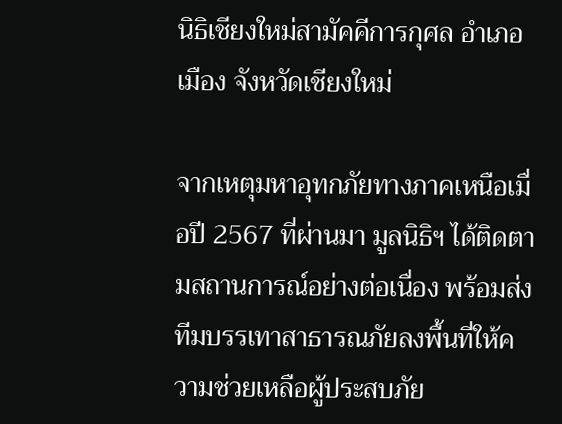นิธิเชียงใหม่สามัคคีการกุศล อำเภอเมือง จังหวัดเชียงใหม่

จากเหตุมหาอุทกภัยทางภาคเหนือเมื่อปี 2567 ที่ผ่านมา มูลนิธิฯ ได้ติดตามสถานการณ์อย่างต่อเนื่อง พร้อมส่งทีมบรรเทาสาธารณภัยลงพื้นที่ให้ความช่วยเหลือผู้ประสบภัย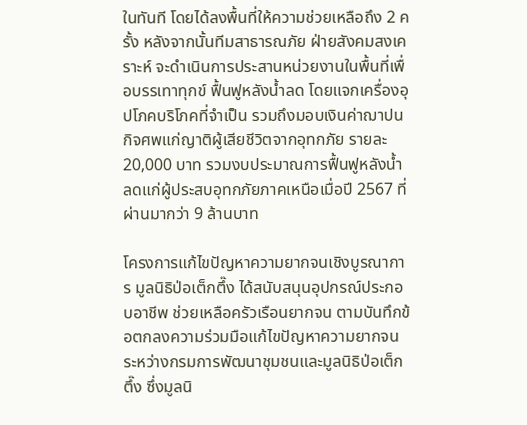ในทันที โดยได้ลงพื้นที่ให้ความช่วยเหลือถึง 2 ครั้ง หลังจากนั้นทีมสาธารณภัย ฝ่ายสังคมสงเคราะห์ จะดำเนินการประสานหน่วยงานในพื้นที่เพื่อบรรเทาทุกข์ ฟื้นฟูหลังน้ำลด โดยแจกเครื่องอุปโภคบริโภคที่จำเป็น รวมถึงมอบเงินค่าฌาปนกิจศพแก่ญาติผู้เสียชีวิตจากอุทกภัย รายละ 20,000 บาท รวมงบประมาณการฟื้นฟูหลังน้ำลดแก่ผู้ประสบอุทกภัยภาคเหนือเมื่อปี 2567 ที่ผ่านมากว่า 9 ล้านบาท

โครงการแก้ไขปัญหาความยากจนเชิงบูรณาการ มูลนิธิป่อเต็กตึ๊ง ได้สนับสนุนอุปกรณ์ประกอบอาชีพ ช่วยเหลือครัวเรือนยากจน ตามบันทึกข้อตกลงความร่วมมือแก้ไขปัญหาความยากจน ระหว่างกรมการพัฒนาชุมชนและมูลนิธิป่อเต็กตึ๊ง ซึ่งมูลนิ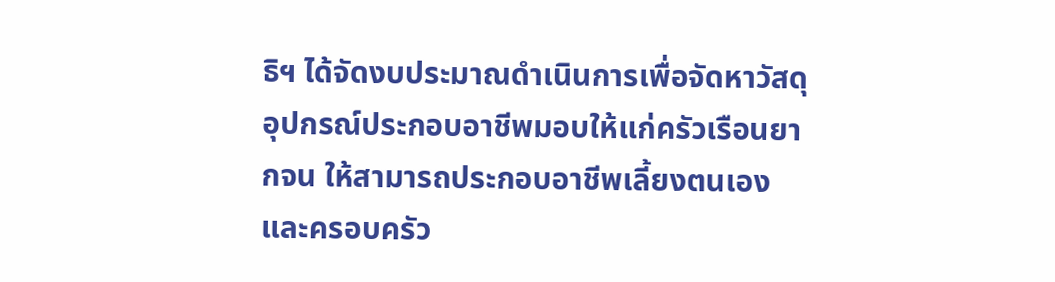ธิฯ ได้จัดงบประมาณดำเนินการเพื่อจัดหาวัสดุอุปกรณ์ประกอบอาชีพมอบให้แก่ครัวเรือนยากจน ให้สามารถประกอบอาชีพเลี้ยงตนเองและครอบครัว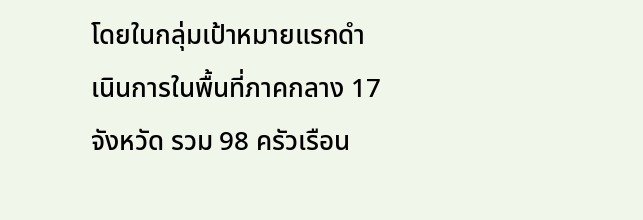โดยในกลุ่มเป้าหมายแรกดำเนินการในพื้นที่ภาคกลาง 17 จังหวัด รวม 98 ครัวเรือน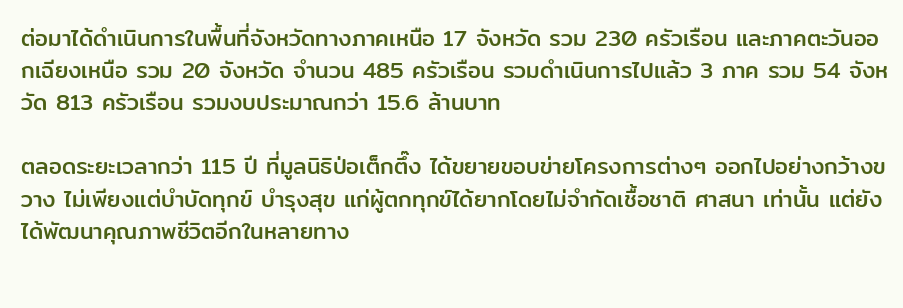ต่อมาได้ดำเนินการในพื้นที่จังหวัดทางภาคเหนือ 17 จังหวัด รวม 230 ครัวเรือน และภาคตะวันออกเฉียงเหนือ รวม 20 จังหวัด จำนวน 485 ครัวเรือน รวมดำเนินการไปแล้ว 3 ภาค รวม 54 จังหวัด 813 ครัวเรือน รวมงบประมาณกว่า 15.6 ล้านบาท

ตลอดระยะเวลากว่า 115 ปี ที่มูลนิธิป่อเต็กตึ๊ง ได้ขยายขอบข่ายโครงการต่างๆ ออกไปอย่างกว้างขวาง ไม่เพียงแต่บำบัดทุกข์ บำรุงสุข แก่ผู้ตกทุกข์ได้ยากโดยไม่จำกัดเชื้อชาติ ศาสนา เท่านั้น แต่ยังได้พัฒนาคุณภาพชีวิตอีกในหลายทาง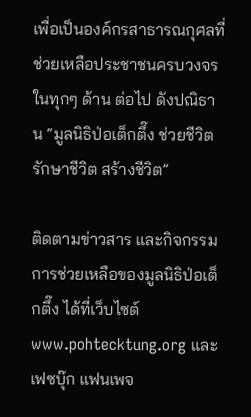เพื่อเป็นองค์กรสาธารณกุศลที่ช่วยเหลือประชาชนครบวงจรในทุกๆ ด้าน ต่อไป ดังปณิธาน “มูลนิธิป่อเต็กตึ๊ง ช่วยชีวิต รักษาชีวิต สร้างชีวิต”

ติดตามข่าวสาร และกิจกรรมการช่วยเหลือของมูลนิธิป่อเต็กตึ๊ง ได้ที่เว็บไซต์ www.pohtecktung.org และ เฟซบุ๊ก แฟนเพจ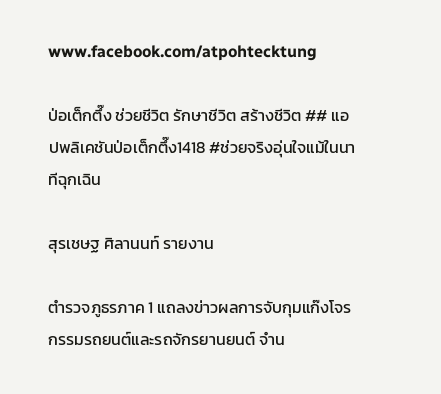www.facebook.com/atpohtecktung

ป่อเต็กตึ๊ง ช่วยชีวิต รักษาชีวิต สร้างชีวิต ## แอปพลิเคชันป่อเต็กตึ๊ง1418 #ช่วยจริงอุ่นใจแม้ในนาทีฉุกเฉิน

สุรเชษฐ ศิลานนท์ รายงาน

ตำรวจภูธรภาค 1 แถลงข่าวผลการจับกุมแก๊งโจรกรรมรถยนต์และรถจักรยานยนต์ จำน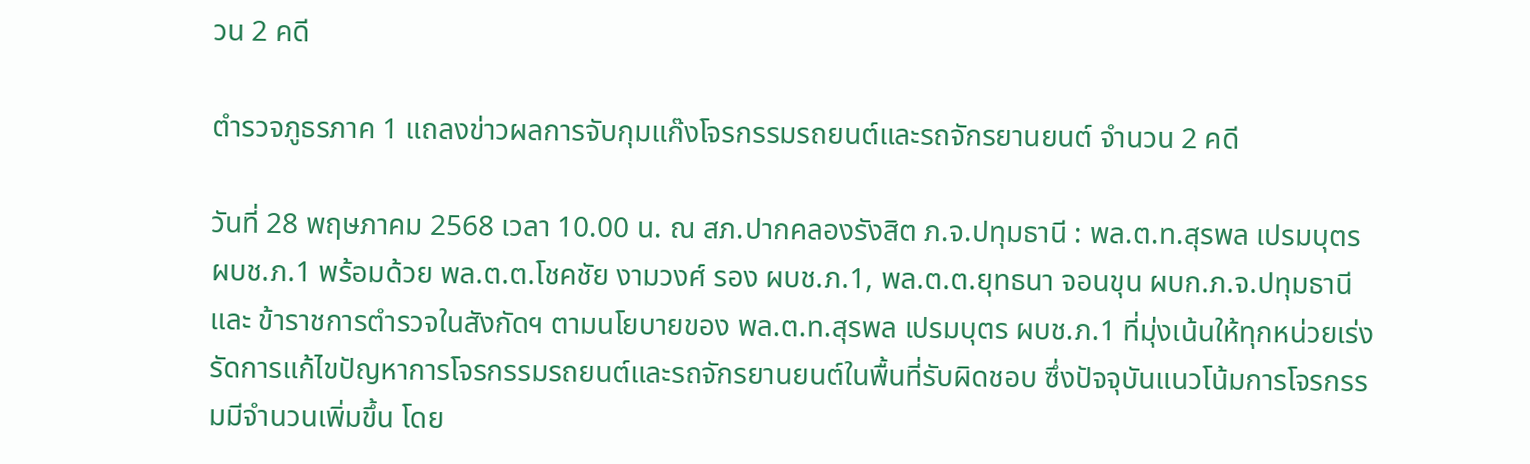วน 2 คดี

ตำรวจภูธรภาค 1 แถลงข่าวผลการจับกุมแก๊งโจรกรรมรถยนต์และรถจักรยานยนต์ จำนวน 2 คดี

วันที่ 28 พฤษภาคม 2568 เวลา 10.00 น. ณ สภ.ปากคลองรังสิต ภ.จ.ปทุมธานี : พล.ต.ท.สุรพล เปรมบุตร ผบช.ภ.1 พร้อมด้วย พล.ต.ต.โชคชัย งามวงศ์ รอง ผบช.ภ.1, พล.ต.ต.ยุทธนา จอนขุน ผบก.ภ.จ.ปทุมธานี และ ข้าราชการตำรวจในสังกัดฯ ตามนโยบายของ พล.ต.ท.สุรพล เปรมบุตร ผบช.ภ.1 ที่มุ่งเน้นให้ทุกหน่วยเร่งรัดการแก้ไขปัญหาการโจรกรรมรถยนต์และรถจักรยานยนต์ในพื้นที่รับผิดชอบ ซึ่งปัจจุบันแนวโน้มการโจรกรรมมีจำนวนเพิ่มขึ้น โดย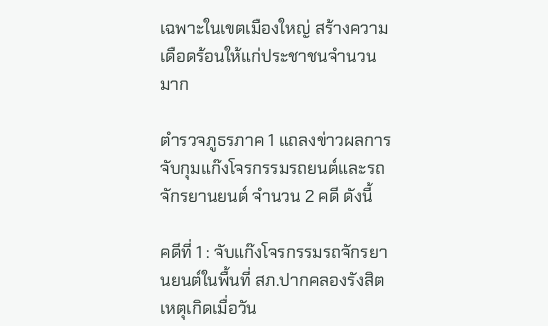เฉพาะในเขตเมืองใหญ่ สร้างความเดือดร้อนให้แก่ประชาชนจำนวนมาก

ตำรวจภูธรภาค 1 แถลงข่าวผลการจับกุมแก๊งโจรกรรมรถยนต์และรถจักรยานยนต์ จำนวน 2 คดี ดังนี้

คดีที่ 1 : จับแก๊งโจรกรรมรถจักรยานยนต์ในพื้นที่ สภ.ปากคลองรังสิต เหตุเกิดเมื่อวัน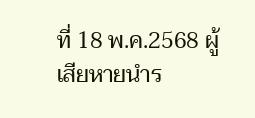ที่ 18 พ.ค.2568 ผู้เสียหายนำร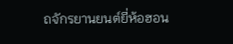ถจักรยานยนต์ยี่ห้อฮอน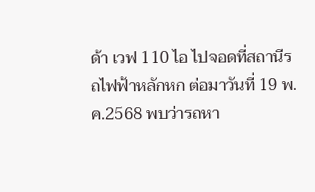ด้า เวฟ 110 ไอ ไปจอดที่สถานีรถไฟฟ้าหลักหก ต่อมาวันที่ 19 พ.ค.2568 พบว่ารถหา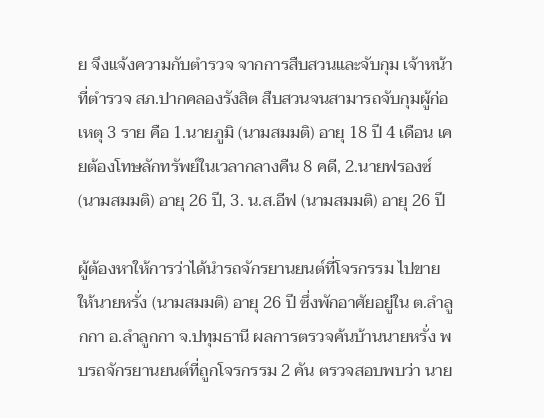ย จึงแจ้งความกับตำรวจ จากการสืบสวนและจับกุม เจ้าหน้าที่ตำรวจ สภ.ปากคลองรังสิต สืบสวนจนสามารถจับกุมผู้ก่อเหตุ 3 ราย คือ 1.นายภูมิ (นามสมมติ) อายุ 18 ปี 4 เดือน เคยต้องโทษลักทรัพย์ในเวลากลางคืน 8 คดี, 2.นายฟรองซ์ (นามสมมติ) อายุ 26 ปี, 3. น.ส.อีฟ (นามสมมติ) อายุ 26 ปี

ผู้ต้องหาให้การว่าได้นำรถจักรยานยนต์ที่โจรกรรม ไปขายให้นายหรั่ง (นามสมมติ) อายุ 26 ปี ซึ่งพักอาศัยอยู่ใน ต.ลำลูกกา อ.ลำลูกกา จ.ปทุมธานี ผลการตรวจค้นบ้านนายหรั่ง พบรถจักรยานยนต์ที่ถูกโจรกรรม 2 คัน ตรวจสอบพบว่า นาย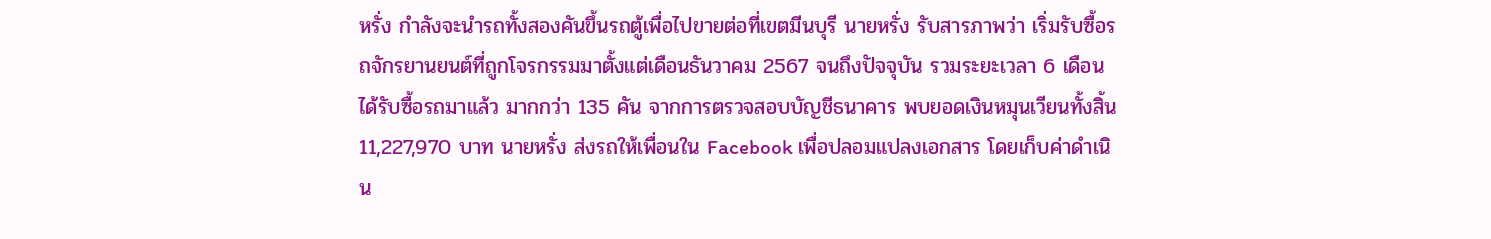หรั่ง กำลังจะนำรถทั้งสองคันขึ้นรถตู้เพื่อไปขายต่อที่เขตมีนบุรี นายหรั่ง รับสารภาพว่า เริ่มรับซื้อรถจักรยานยนต์ที่ถูกโจรกรรมมาตั้งแต่เดือนธันวาคม 2567 จนถึงปัจจุบัน รวมระยะเวลา 6 เดือน ได้รับซื้อรถมาแล้ว มากกว่า 135 คัน จากการตรวจสอบบัญชีธนาคาร พบยอดเงินหมุนเวียนทั้งสิ้น 11,227,970 บาท นายหรั่ง ส่งรถให้เพื่อนใน Facebook เพื่อปลอมแปลงเอกสาร โดยเก็บค่าดำเนิน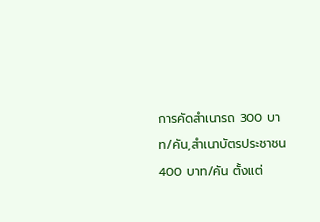การคัดสำเนารถ 300 บาท/คัน,สำเนาบัตรประชาชน 400 บาท/คัน ตั้งแต่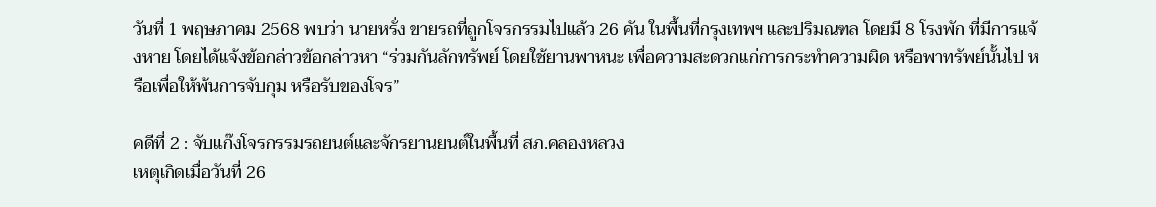วันที่ 1 พฤษภาคม 2568 พบว่า นายหรั่ง ขายรถที่ถูกโจรกรรมไปแล้ว 26 คัน ในพื้นที่กรุงเทพฯ และปริมณฑล โดยมี 8 โรงพัก ที่มีการแจ้งหาย โดยได้แจ้งข้อกล่าวข้อกล่าวหา “ร่วมกันลักทรัพย์ โดยใช้ยานพาหนะ เพื่อความสะดวกแก่การกระทำความผิด หรือพาทรัพย์นั้นไป หรือเพื่อให้พ้นการจับกุม หรือรับของโจร”

คดีที่ 2 : จับแก๊งโจรกรรมรถยนต์และจักรยานยนต์ในพื้นที่ สภ.คลองหลวง
เหตุเกิดเมื่อวันที่ 26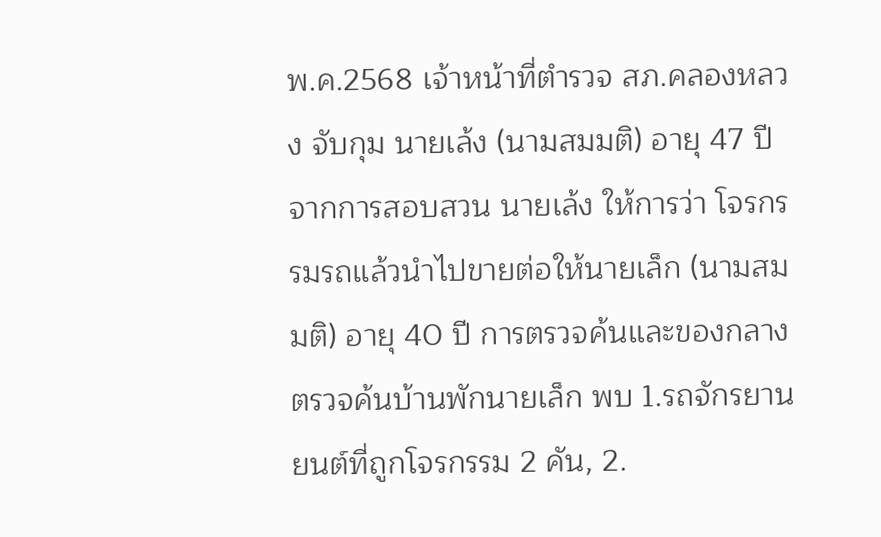พ.ค.2568 เจ้าหน้าที่ตำรวจ สภ.คลองหลวง จับกุม นายเล้ง (นามสมมติ) อายุ 47 ปี จากการสอบสวน นายเล้ง ให้การว่า โจรกรรมรถแล้วนำไปขายต่อให้นายเล็ก (นามสมมติ) อายุ 40 ปี การตรวจค้นและของกลาง ตรวจค้นบ้านพักนายเล็ก พบ 1.รถจักรยานยนต์ที่ถูกโจรกรรม 2 คัน, 2.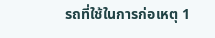รถที่ใช้ในการก่อเหตุ 1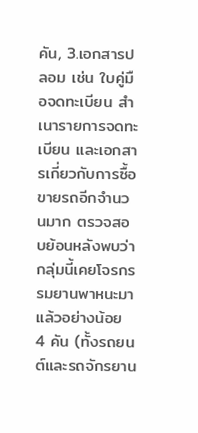คัน, 3.เอกสารปลอม เช่น ใบคู่มือจดทะเบียน สำเนารายการจดทะเบียน และเอกสารเกี่ยวกับการซื้อขายรถอีกจำนวนมาก ตรวจสอบย้อนหลังพบว่า กลุ่มนี้เคยโจรกรรมยานพาหนะมาแล้วอย่างน้อย 4 คัน (ทั้งรถยนต์และรถจักรยาน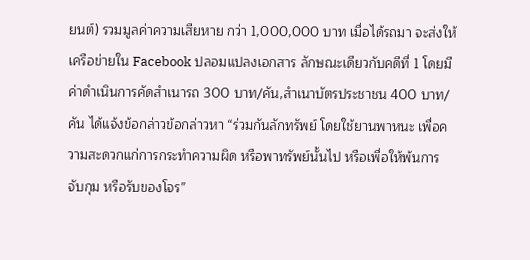ยนต์) รวมมูลค่าความเสียหาย กว่า 1,000,000 บาท เมื่อได้รถมา จะส่งให้เครือข่ายใน Facebook ปลอมแปลงเอกสาร ลักษณะเดียวกับคดีที่ 1 โดยมีค่าดำเนินการคัดสำเนารถ 300 บาท/คัน,สำเนาบัตรประชาชน 400 บาท/คัน ได้แจ้งข้อกล่าวข้อกล่าวหา “ร่วมกันลักทรัพย์ โดยใช้ยานพาหนะ เพื่อความสะดวกแก่การกระทำความผิด หรือพาทรัพย์นั้นไป หรือเพื่อให้พ้นการจับกุม หรือรับของโจร”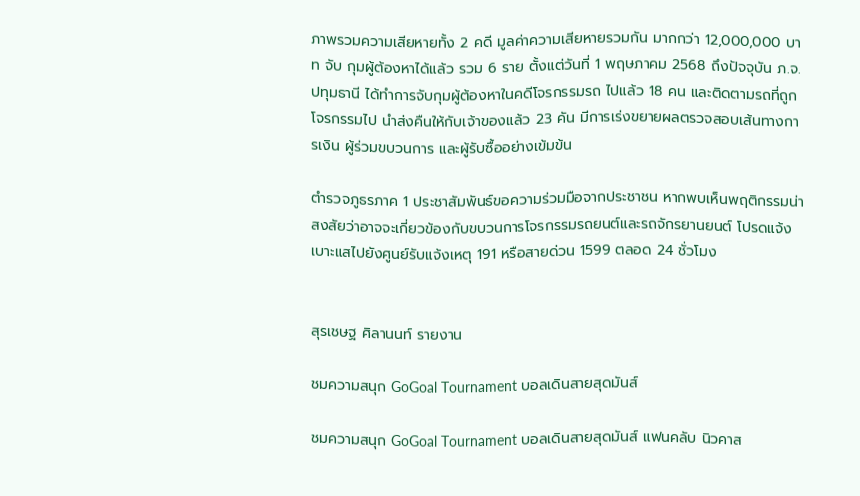ภาพรวมความเสียหายทั้ง 2 คดี มูลค่าความเสียหายรวมกัน มากกว่า 12,000,000 บาท จับ กุมผู้ต้องหาได้แล้ว รวม 6 ราย ตั้งแต่วันที่ 1 พฤษภาคม 2568 ถึงปัจจุบัน ภ.จ.ปทุมธานี ได้ทำการจับกุมผู้ต้องหาในคดีโจรกรรมรถ ไปแล้ว 18 คน และติดตามรถที่ถูกโจรกรรมไป นำส่งคืนให้กับเจ้าของแล้ว 23 คัน มีการเร่งขยายผลตรวจสอบเส้นทางการเงิน ผู้ร่วมขบวนการ และผู้รับซื้ออย่างเข้มข้น

ตำรวจภูธรภาค 1 ประชาสัมพันธ์ขอความร่วมมือจากประชาชน หากพบเห็นพฤติกรรมน่าสงสัยว่าอาจจะเกี่ยวข้องกับขบวนการโจรกรรมรถยนต์และรถจักรยานยนต์ โปรดแจ้งเบาะแสไปยังศูนย์รับแจ้งเหตุ 191 หรือสายด่วน 1599 ตลอด 24 ชั่วโมง


สุรเชษฐ ศิลานนท์ รายงาน

ชมความสนุก GoGoal Tournament บอลเดินสายสุดมันส์

ชมความสนุก GoGoal Tournament บอลเดินสายสุดมันส์ แฟนคลับ นิวคาส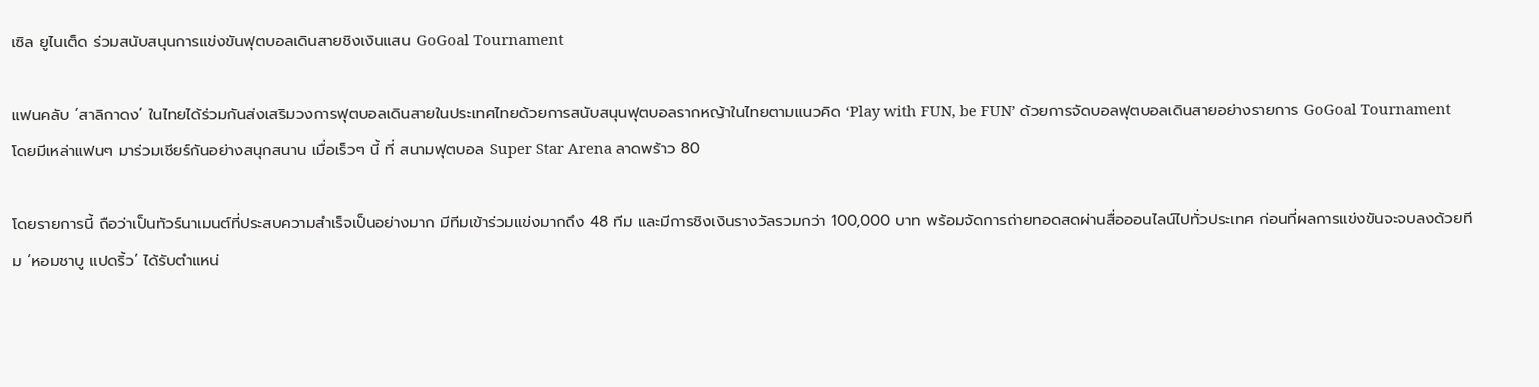เซิล ยูไนเต็ด ร่วมสนับสนุนการแข่งขันฟุตบอลเดินสายชิงเงินแสน GoGoal Tournament

แฟนคลับ ‘สาลิกาดง’ ในไทยได้ร่วมกันส่งเสริมวงการฟุตบอลเดินสายในประเทศไทยด้วยการสนับสนุนฟุตบอลรากหญ้าในไทยตามแนวคิด ‘Play with FUN, be FUN’ ด้วยการจัดบอลฟุตบอลเดินสายอย่างรายการ GoGoal Tournament โดยมีเหล่าแฟนๆ มาร่วมเชียร์กันอย่างสนุกสนาน เมื่อเร็วๆ นี้ ที่ สนามฟุตบอล Super Star Arena ลาดพร้าว 80

โดยรายการนี้ ถือว่าเป็นทัวร์นาเมนต์ที่ประสบความสำเร็จเป็นอย่างมาก มีทีมเข้าร่วมแข่งมากถึง 48 ทีม และมีการชิงเงินรางวัลรวมกว่า 100,000 บาท พร้อมจัดการถ่ายทอดสดผ่านสื่อออนไลน์ไปทั่วประเทศ ก่อนที่ผลการแข่งขันจะจบลงด้วยทีม ‘หอมชาบู แปดริ้ว’ ได้รับตำแหน่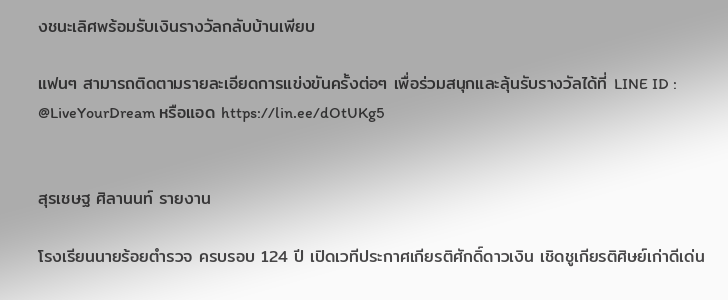งชนะเลิศพร้อมรับเงินรางวัลกลับบ้านเพียบ

แฟนๆ สามารถติดตามรายละเอียดการแข่งขันครั้งต่อๆ เพื่อร่วมสนุกและลุ้นรับรางวัลได้ที่ LINE ID : @LiveYourDream หรือแอด https://lin.ee/dOtUKg5


สุรเชษฐ ศิลานนท์ รายงาน

โรงเรียนนายร้อยตำรวจ ครบรอบ 124 ปี เปิดเวทีประกาศเกียรติศักดิ์ดาวเงิน เชิดชูเกียรติศิษย์เก่าดีเด่น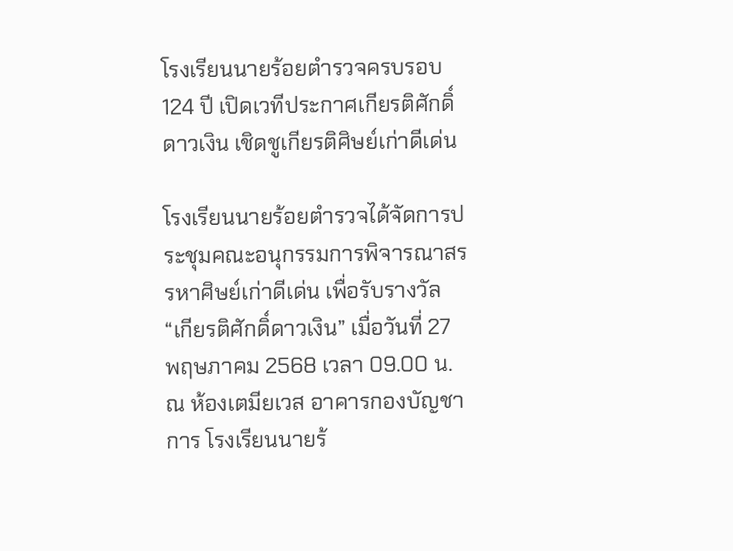โรงเรียนนายร้อยตำรวจครบรอบ 124 ปี เปิดเวทีประกาศเกียรติศักดิ์ดาวเงิน เชิดชูเกียรติศิษย์เก่าดีเด่น

โรงเรียนนายร้อยตำรวจได้จัดการประชุมคณะอนุกรรมการพิจารณาสรรหาศิษย์เก่าดีเด่น เพื่อรับรางวัล “เกียรติศักดิ์ดาวเงิน” เมื่อวันที่ 27 พฤษภาคม 2568 เวลา 09.00 น. ณ ห้องเตมียเวส อาคารกองบัญชาการ โรงเรียนนายร้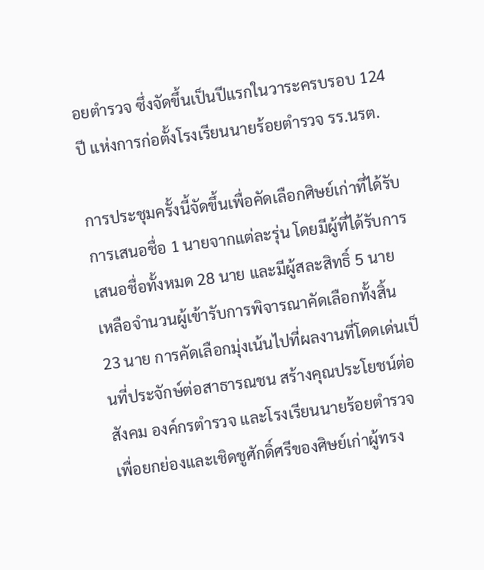อยตำรวจ ซึ่งจัดขึ้นเป็นปีแรกในวาระครบรอบ 124 ปี แห่งการก่อตั้งโรงเรียนนายร้อยตำรวจ รร.นรต.

การประชุมครั้งนี้จัดขึ้นเพื่อคัดเลือกศิษย์เก่าที่ได้รับการเสนอชื่อ 1 นายจากแต่ละรุ่น โดยมีผู้ที่ได้รับการเสนอชื่อทั้งหมด 28 นาย และมีผู้สละสิทธิ์ 5 นาย เหลือจำนวนผู้เข้ารับการพิจารณาคัดเลือกทั้งสิ้น 23 นาย การคัดเลือกมุ่งเน้นไปที่ผลงานที่โดดเด่นเป็นที่ประจักษ์ต่อสาธารณชน สร้างคุณประโยชน์ต่อสังคม องค์กรตำรวจ และโรงเรียนนายร้อยตำรวจ เพื่อยกย่องและเชิดชูศักดิ์ศรีของศิษย์เก่าผู้ทรง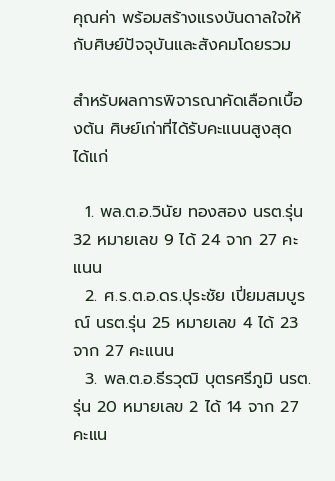คุณค่า พร้อมสร้างแรงบันดาลใจให้กับศิษย์ปัจจุบันและสังคมโดยรวม

สำหรับผลการพิจารณาคัดเลือกเบื้องต้น ศิษย์เก่าที่ได้รับคะแนนสูงสุด ได้แก่

  1. พล.ต.อ.วินัย ทองสอง นรต.รุ่น 32 หมายเลข 9 ได้ 24 จาก 27 คะแนน
  2. ศ.ร.ต.อ.ดร.ปุระชัย เปี่ยมสมบูรณ์ นรต.รุ่น 25 หมายเลข 4 ได้ 23 จาก 27 คะแนน
  3. พล.ต.อ.ธีรวุฒิ บุตรศรีภูมิ นรต.รุ่น 20 หมายเลข 2 ได้ 14 จาก 27 คะแน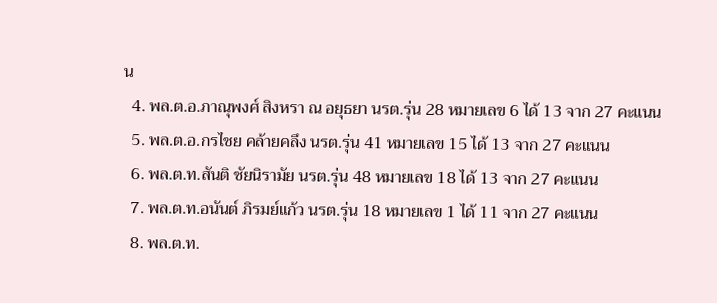น
  4. พล.ต.อ.ภาณุพงศ์ สิงหรา ณ อยุธยา นรต.รุ่น 28 หมายเลข 6 ได้ 13 จาก 27 คะแนน
  5. พล.ต.อ.กรไชย คล้ายคลึง นรต.รุ่น 41 หมายเลข 15 ได้ 13 จาก 27 คะแนน
  6. พล.ต.ท.สันติ ชัยนิรามัย นรต.รุ่น 48 หมายเลข 18 ได้ 13 จาก 27 คะแนน
  7. พล.ต.ท.อนันต์ ภิรมย์แก้ว นรต.รุ่น 18 หมายเลข 1 ได้ 11 จาก 27 คะแนน
  8. พล.ต.ท.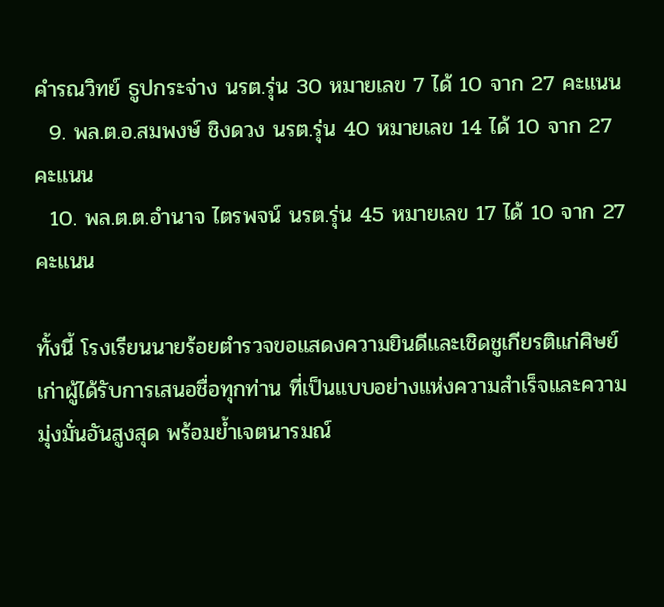คำรณวิทย์ ธูปกระจ่าง นรต.รุ่น 30 หมายเลข 7 ได้ 10 จาก 27 คะแนน
  9. พล.ต.อ.สมพงษ์ ชิงดวง นรต.รุ่น 40 หมายเลข 14 ได้ 10 จาก 27 คะแนน
  10. พล.ต.ต.อำนาจ ไตรพจน์ นรต.รุ่น 45 หมายเลข 17 ได้ 10 จาก 27 คะแนน

ทั้งนี้ โรงเรียนนายร้อยตำรวจขอแสดงความยินดีและเชิดชูเกียรติแก่ศิษย์เก่าผู้ได้รับการเสนอชื่อทุกท่าน ที่เป็นแบบอย่างแห่งความสำเร็จและความมุ่งมั่นอันสูงสุด พร้อมย้ำเจตนารมณ์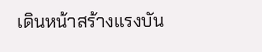เดินหน้าสร้างแรงบัน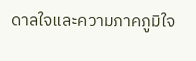ดาลใจและความภาคภูมิใจ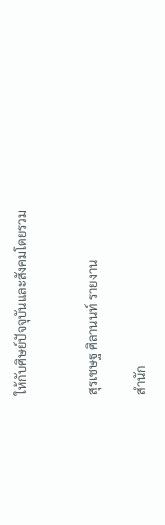ให้กับศิษย์ปัจจุบันและสังคมโดยรวม


สุรเชษฐ ศิลานนท์ รายงาน

สำนัก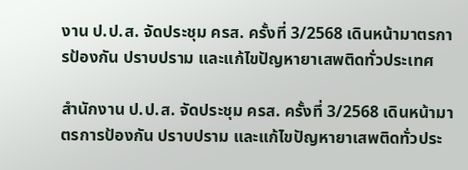งาน ป.ป.ส. จัดประชุม ครส. ครั้งที่ 3/2568 เดินหน้ามาตรการป้องกัน ปราบปราม และแก้ไขปัญหายาเสพติดทั่วประเทศ

สำนักงาน ป.ป.ส. จัดประชุม ครส. ครั้งที่ 3/2568 เดินหน้ามาตรการป้องกัน ปราบปราม และแก้ไขปัญหายาเสพติดทั่วประ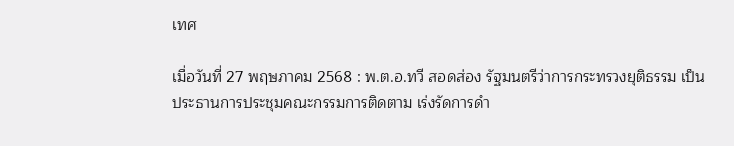เทศ

เมื่อวันที่ 27 พฤษภาคม 2568 : พ.ต.อ.ทวี สอดส่อง รัฐมนตรีว่าการกระทรวงยุติธรรม เป็นประธานการประชุมคณะกรรมการติดตาม เร่งรัดการดำ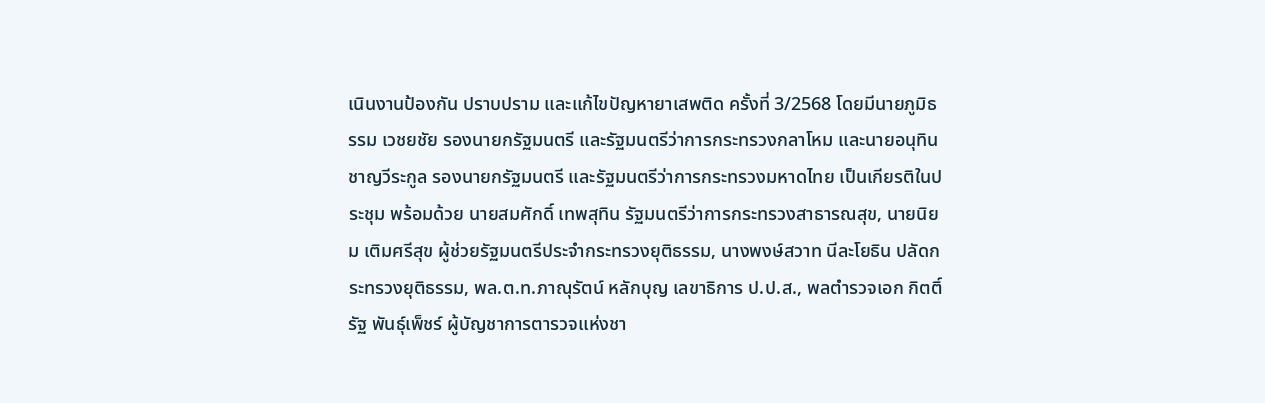เนินงานป้องกัน ปราบปราม และแก้ไขปัญหายาเสพติด ครั้งที่ 3/2568 โดยมีนายภูมิธรรม เวชยชัย รองนายกรัฐมนตรี และรัฐมนตรีว่าการกระทรวงกลาโหม และนายอนุทิน ชาญวีระกูล รองนายกรัฐมนตรี และรัฐมนตรีว่าการกระทรวงมหาดไทย เป็นเกียรติในประชุม พร้อมด้วย นายสมศักดิ์ เทพสุทิน รัฐมนตรีว่าการกระทรวงสาธารณสุข, นายนิยม เติมศรีสุข ผู้ช่วยรัฐมนตรีประจำกระทรวงยุติธรรม, นางพงษ์สวาท นีละโยธิน ปลัดกระทรวงยุติธรรม, พล.ต.ท.ภาณุรัตน์ หลักบุญ เลขาธิการ ป.ป.ส., พลตำรวจเอก กิตติ์รัฐ พันธุ์เพ็ชร์ ผู้บัญชาการตารวจแห่งชา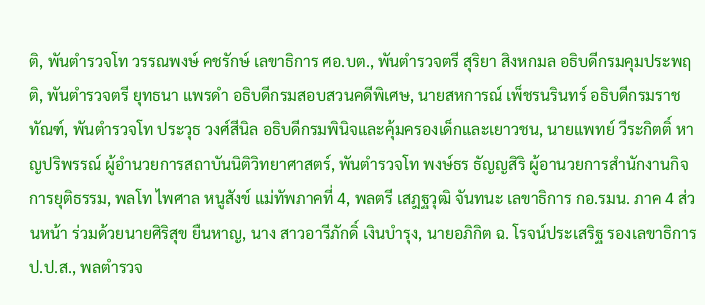ติ, พันตำรวจโท วรรณพงษ์ คชรักษ์ เลขาธิการ ศอ.บต., พันตำรวจตรี สุริยา สิงหกมล อธิบดีกรมคุมประพฤติ, พันตำรวจตรี ยุทธนา แพรดำ อธิบดีกรมสอบสวนคดีพิเศษ, นายสหการณ์ เพ็ชรนรินทร์ อธิบดีกรมราช ทัณฑ์, พันตำรวจโท ประวุธ วงศ์สีนิล อธิบดีกรมพินิจและคุ้มครองเด็กและเยาวชน, นายแพทย์ วีระกิตติ์ หาญปริพรรณ์ ผู้อำนวยการสถาบันนิติวิทยาศาสตร์, พันตำรวจโท พงษ์ธร ธัญญสิริ ผู้อานวยการสำนักงานกิจการยุติธรรม, พลโท ไพศาล หนูสังข์ แม่ทัพภาคที่ 4, พลตรี เสฎฐวุฒิ จันทนะ เลขาธิการ กอ.รมน. ภาค 4 ส่วนหน้า ร่วมด้วยนายศิริสุข ยืนหาญ, นาง สาวอารีภักดิ์ เงินบำรุง, นายอภิกิต ฉ. โรจน์ประเสริฐ รองเลขาธิการ ป.ป.ส., พลตำรวจ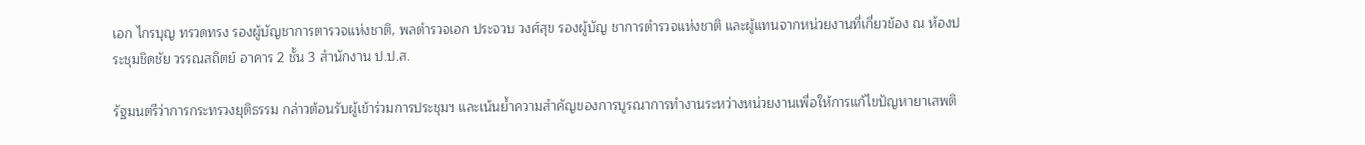เอก ไกรบุญ ทรวดทรง รองผู้บัญชาการตารวจแห่งชาติ, พลตำรวจเอก ประจวบ วงศ์สุข รองผู้บัญ ชาการตำรวจแห่งชาติ และผู้แทนจากหน่วยงานที่เกี่ยวข้อง ณ ห้องประชุมชิดชัย วรรณสถิตย์ อาคาร 2 ชั้น 3 สำนักงาน ป.ป.ส.

รัฐมนตรีว่าการกระทรวงยุติธรรม กล่าวต้อนรับผู้เข้าร่วมการประชุมฯ และเน้นย้ำความสำคัญของการบูรณาการทำงานระหว่างหน่วยงานเพื่อให้การแก้ไขปัญหายาเสพติ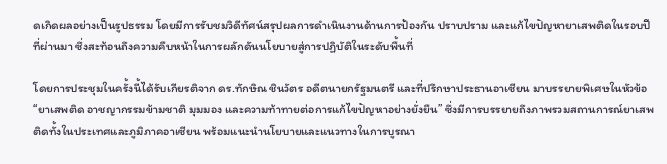ดเกิดผลอย่างเป็นรูปธรรม โดยมีการรับชมวิดีทัศน์สรุปผลการดำเนินงานด้านการป้องกัน ปราบปราม และแก้ไขปัญหายาเสพติดในรอบปีที่ผ่านมา ซึ่งสะท้อนถึงความคืบหน้าในการผลักดันนโยบายสู่การปฏิบัติในระดับพื้นที่

โดยการประชุมในครั้งนี้ได้รับเกียรติจาก ดร.ทักษิณ ชินวัตร อดีตนายกรัฐมนตรี และที่ปรึกษาประธานอาเซียน มาบรรยายพิเศษในหัวข้อ “ยาเสพติด อาชญากรรมข้ามชาติ มุมมอง และความท้าทายต่อการแก้ไขปัญหาอย่างยั่งยืน” ซึ่งมีการบรรยายถึงภาพรวมสถานการณ์ยาเสพติดทั้งในประเทศและภูมิภาคอาเซียน พร้อมแนะนำนโยบายและแนวทางในการบูรณา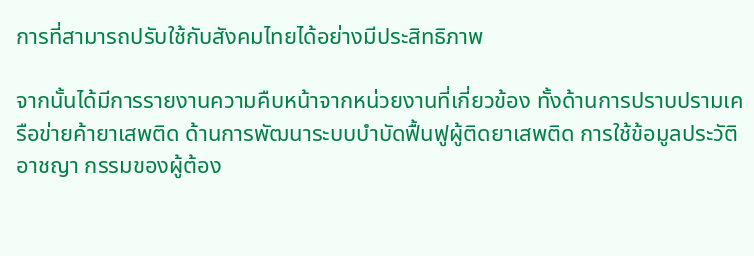การที่สามารถปรับใช้กับสังคมไทยได้อย่างมีประสิทธิภาพ

จากนั้นได้มีการรายงานความคืบหน้าจากหน่วยงานที่เกี่ยวข้อง ทั้งด้านการปราบปรามเครือข่ายค้ายาเสพติด ด้านการพัฒนาระบบบำบัดฟื้นฟูผู้ติดยาเสพติด การใช้ข้อมูลประวัติอาชญา กรรมของผู้ต้อง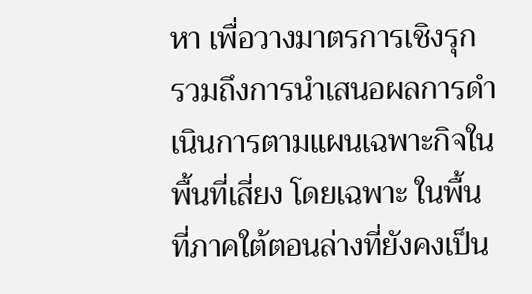หา เพื่อวางมาตรการเชิงรุก รวมถึงการนำเสนอผลการดำเนินการตามแผนเฉพาะกิจในพื้นที่เสี่ยง โดยเฉพาะ ในพื้นที่ภาคใต้ตอนล่างที่ยังคงเป็น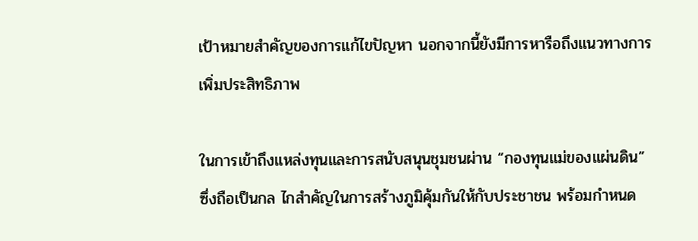เป้าหมายสำคัญของการแก้ไขปัญหา นอกจากนี้ยังมีการหารือถึงแนวทางการเพิ่มประสิทธิภาพ

ในการเข้าถึงแหล่งทุนและการสนับสนุนชุมชนผ่าน “กองทุนแม่ของแผ่นดิน” ซึ่งถือเป็นกล ไกสำคัญในการสร้างภูมิคุ้มกันให้กับประชาชน พร้อมกำหนด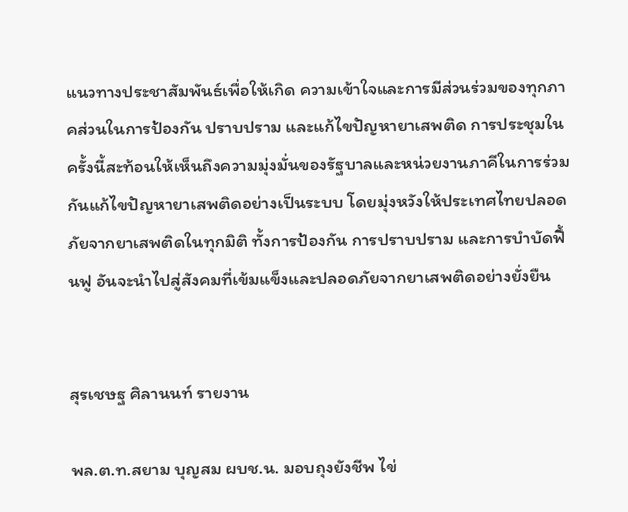แนวทางประชาสัมพันธ์เพื่อให้เกิด ความเข้าใจและการมีส่วนร่วมของทุกภาคส่วนในการป้องกัน ปราบปราม และแก้ไขปัญหายาเสพติด การประชุมในครั้งนี้สะท้อนให้เห็นถึงความมุ่งมั่นของรัฐบาลและหน่วยงานภาคีในการร่วมกันแก้ไขปัญหายาเสพติดอย่างเป็นระบบ โดยมุ่งหวังให้ประเทศไทยปลอดภัยจากยาเสพติดในทุกมิติ ทั้งการป้องกัน การปราบปราม และการบำบัดฟื้นฟู อันจะนำไปสู่สังคมที่เข้มแข็งและปลอดภัยจากยาเสพติดอย่างยั่งยืน


สุรเชษฐ ศิลานนท์ รายงาน

พล.ต.ท.สยาม บุญสม ผบช.น. มอบถุงยังชีพ ไข่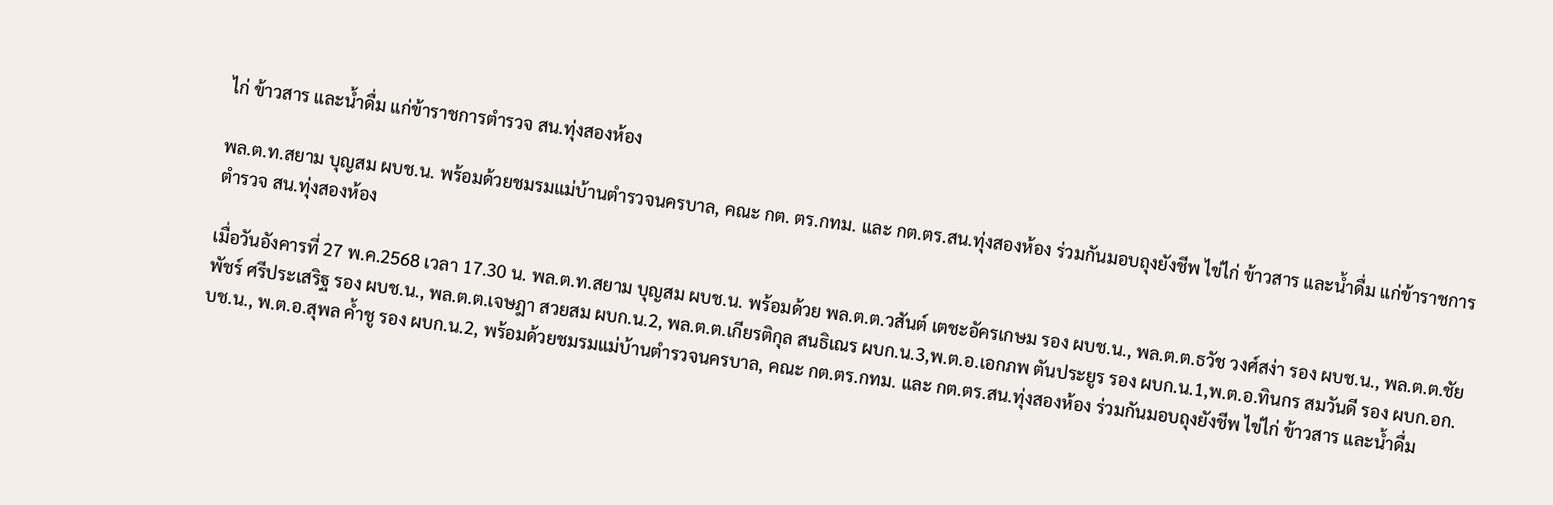ไก่ ข้าวสาร และน้ำดื่ม แก่ข้าราชการตำรวจ สน.ทุ่งสองห้อง

พล.ต.ท.สยาม บุญสม ผบช.น. พร้อมด้วยชมรมแม่บ้านตำรวจนครบาล, คณะ กต. ตร.กทม. และ กต.ตร.สน.ทุ่งสองห้อง ร่วมกันมอบถุงยังชีพ ไข่ไก่ ข้าวสาร และน้ำดื่ม แก่ข้าราชการตำรวจ สน.ทุ่งสองห้อง

เมื่อวันอังคารที่ 27 พ.ค.2568 เวลา 17.30 น. พล.ต.ท.สยาม บุญสม ผบช.น. พร้อมด้วย พล.ต.ต.วสันต์ เตชะอัครเกษม รอง ผบช.น., พล.ต.ต.ธวัช วงศ์สง่า รอง ผบช.น., พล.ต.ต.ชัยพัชร์ ศรีประเสริฐ รอง ผบช.น., พล.ต.ต.เจษฎา สวยสม ผบก.น.2, พล.ต.ต.เกียรติกุล สนธิเณร ผบก.น.3,พ.ต.อ.เอกภพ ตันประยูร รอง ผบก.น.1,พ.ต.อ.ทินกร สมวันดี รอง ผบก.อก.บช.น., พ.ต.อ.สุพล ค้ำชู รอง ผบก.น.2, พร้อมด้วยชมรมแม่บ้านตำรวจนครบาล, คณะ กต.ตร.กทม. และ กต.ตร.สน.ทุ่งสองห้อง ร่วมกันมอบถุงยังชีพ ไข่ไก่ ข้าวสาร และน้ำดื่ม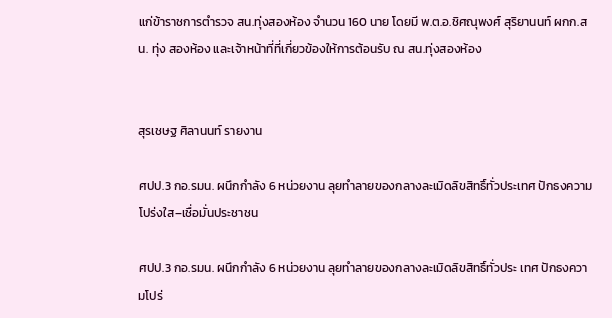แก่ข้าราชการตำรวจ สน.ทุ่งสองห้อง จำนวน 160 นาย โดยมี พ.ต.อ.ชิศณุพงศ์ สุริยานนท์ ผกก.สน. ทุ่ง สองห้อง และเจ้าหน้าที่ที่เกี่ยวข้องให้การต้อนรับ ณ สน.ทุ่งสองห้อง


สุรเชษฐ ศิลานนท์ รายงาน

ศปป.3 กอ.รมน. ผนึกกำลัง 6 หน่วยงาน ลุยทำลายของกลางละเมิดลิขสิทธิ์ทั่วประเทศ ปักธงความโปร่งใส–เชื่อมั่นประชาชน

ศปป.3 กอ.รมน. ผนึกกำลัง 6 หน่วยงาน ลุยทำลายของกลางละเมิดลิขสิทธิ์ทั่วประ เทศ ปักธงความโปร่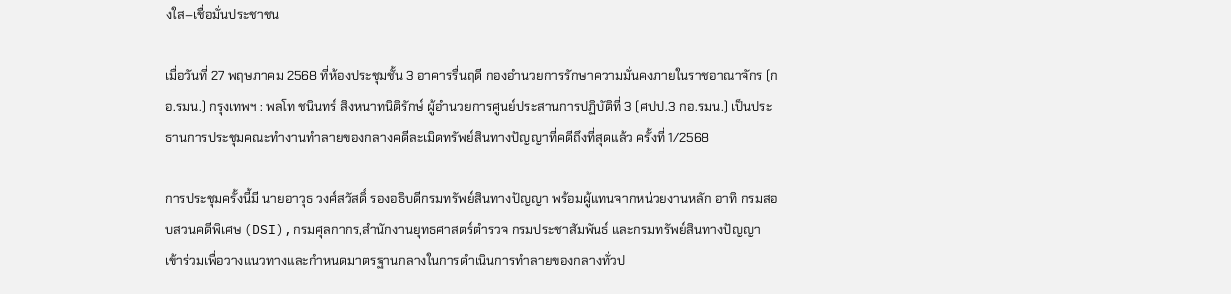งใส–เชื่อมั่นประชาชน

เมื่อวันที่ 27 พฤษภาคม 2568 ที่ห้องประชุมชั้น 3 อาคารรื่นฤดี กองอำนวยการรักษาความมั่นคงภายในราชอาณาจักร (กอ.รมน.) กรุงเทพฯ : พลโท ชนินทร์ สิงหนาทนิติรักษ์ ผู้อำนวยการศูนย์ประสานการปฏิบัติที่ 3 (ศปป.3 กอ.รมน.) เป็นประธานการประชุมคณะทำงานทำลายของกลางคดีละเมิดทรัพย์สินทางปัญญาที่คดีถึงที่สุดแล้ว ครั้งที่ 1/2568

การประชุมครั้งนี้มี นายอาวุธ วงศ์สวัสดิ์ รองอธิบดีกรมทรัพย์สินทางปัญญา พร้อมผู้แทนจากหน่วยงานหลัก อาทิ กรมสอบสวนคดีพิเศษ (DSI),กรมศุลกากร,สำนักงานยุทธศาสตร์ตำรวจ กรมประชาสัมพันธ์ และกรมทรัพย์สินทางปัญญา เข้าร่วมเพื่อวางแนวทางและกำหนดมาตรฐานกลางในการดำเนินการทำลายของกลางทั่วป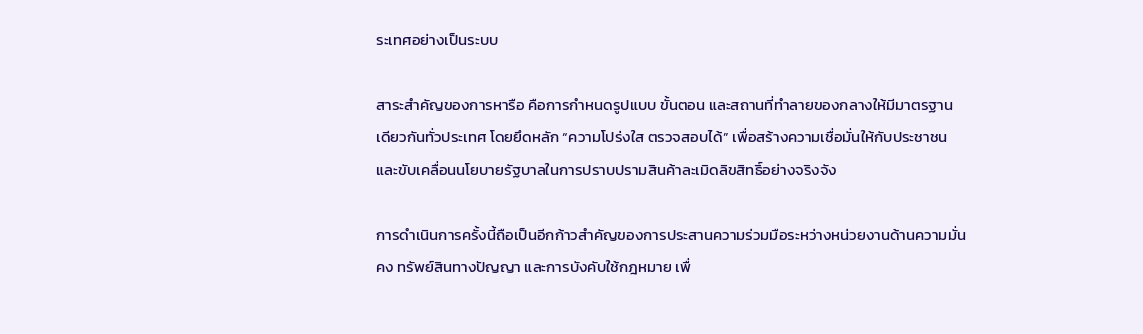ระเทศอย่างเป็นระบบ

สาระสำคัญของการหารือ คือการกำหนดรูปแบบ ขั้นตอน และสถานที่ทำลายของกลางให้มีมาตรฐานเดียวกันทั่วประเทศ โดยยึดหลัก “ความโปร่งใส ตรวจสอบได้” เพื่อสร้างความเชื่อมั่นให้กับประชาชน และขับเคลื่อนนโยบายรัฐบาลในการปราบปรามสินค้าละเมิดลิขสิทธิ์อย่างจริงจัง

การดำเนินการครั้งนี้ถือเป็นอีกก้าวสำคัญของการประสานความร่วมมือระหว่างหน่วยงานด้านความมั่นคง ทรัพย์สินทางปัญญา และการบังคับใช้กฎหมาย เพื่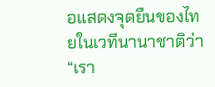อแสดงจุดยืนของไทยในเวทีนานาชาติว่า “เรา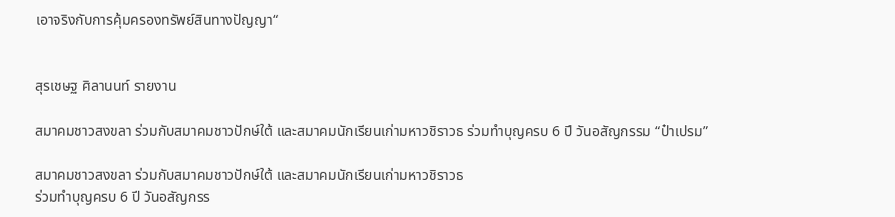เอาจริงกับการคุ้มครองทรัพย์สินทางปัญญา“


สุรเชษฐ ศิลานนท์ รายงาน

สมาคมชาวสงขลา ร่วมกับสมาคมชาวปักษ์ใต้ และสมาคมนักเรียนเก่ามหาวชิราวธ ร่วมทำบุญครบ 6 ปี วันอสัญกรรม “ป๋าเปรม”

สมาคมชาวสงขลา ร่วมกับสมาคมชาวปักษ์ใต้ และสมาคมนักเรียนเก่ามหาวชิราวธ
ร่วมทำบุญครบ 6 ปี วันอสัญกรร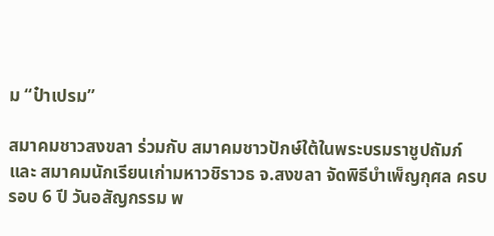ม “ป๋าเปรม”

สมาคมชาวสงขลา ร่วมกับ สมาคมชาวปักษ์ใต้ในพระบรมราชูปถัมภ์ และ สมาคมนักเรียนเก่ามหาวชิราวธ จ.สงขลา จัดพิธีบำเพ็ญกุศล ครบรอบ 6 ปี วันอสัญกรรม พ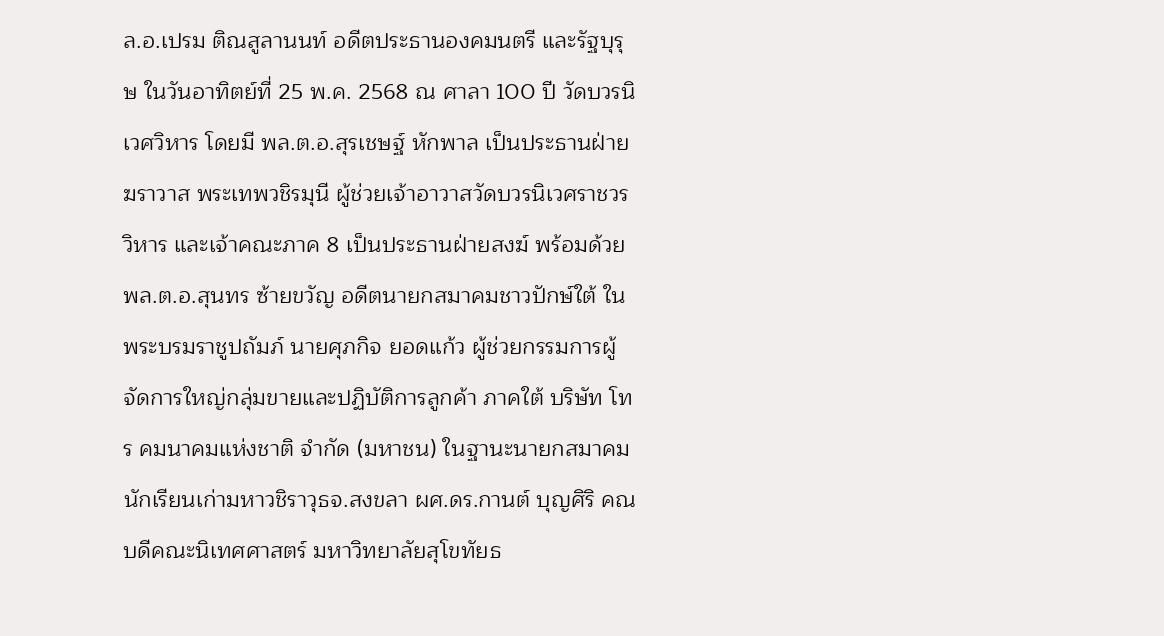ล.อ.เปรม ติณสูลานนท์ อดีตประธานองคมนตรี และรัฐบุรุษ ในวันอาทิตย์ที่ 25 พ.ค. 2568 ณ ศาลา 100 ปี วัดบวรนิเวศวิหาร โดยมี พล.ต.อ.สุรเชษฐ์ หักพาล เป็นประธานฝ่ายฆราวาส พระเทพวชิรมุนี ผู้ช่วยเจ้าอาวาสวัดบวรนิเวศราชวรวิหาร และเจ้าคณะภาค 8 เป็นประธานฝ่ายสงฆ์ พร้อมด้วย พล.ต.อ.สุนทร ซ้ายขวัญ อดีตนายกสมาคมชาวปักษ์ใต้ ในพระบรมราชูปถัมภ์ นายศุภกิจ ยอดแก้ว ผู้ช่วยกรรมการผู้จัดการใหญ่กลุ่มขายและปฏิบัติการลูกค้า ภาคใต้ บริษัท โทร คมนาคมแห่งชาติ จำกัด (มหาชน) ในฐานะนายกสมาคมนักเรียนเก่ามหาวชิราวุธจ.สงขลา ผศ.ดร.กานต์ บุญศิริ คณบดีคณะนิเทศศาสตร์ มหาวิทยาลัยสุโขทัยธ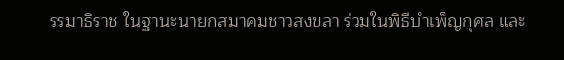รรมาธิราช ในฐานะนายกสมาคมชาวสงขลา ร่วมในพิธีบำเพ็ญกุศล และ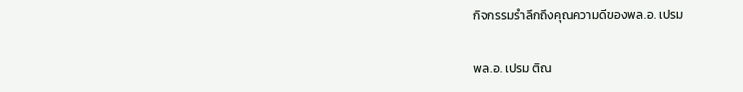กิจกรรมรำลึกถึงคุณความดีของพล.อ. เปรม

พล.อ. เปรม ติณ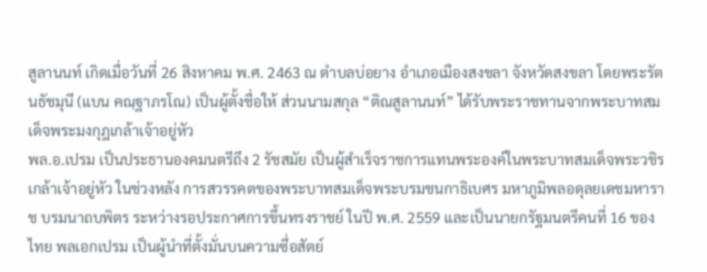สูลานนท์ เกิดเมื่อวันที่ 26 สิงหาคม พ.ศ. 2463 ณ ตำบลบ่อยาง อำเภอเมืองสงขลา จังหวัดสงขลา โดยพระรัตนธัชมุนี (แบน คณฺฐาภรโณ) เป็นผู้ตั้งชื่อให้ ส่วนนามสกุล “ติณสูลานนท์” ได้รับพระราชทานจากพระบาทสมเด็จพระมงกุฎเกล้าเจ้าอยู่หัว
พล.อ.เปรม เป็นประธานองคมนตรีถึง 2 รัชสมัย เป็นผู้สำเร็จราชการแทนพระองค์ในพระบาทสมเด็จพระวชิรเกล้าเจ้าอยู่หัว ในช่วงหลัง การสวรรคตของพระบาทสมเด็จพระบรมชนกาธิเบศร มหาภูมิพลอดุลยเดชมหาราช บรมนาถบพิตร ระหว่างรอประกาศการขึ้นทรงราชย์ ในปี พ.ศ. 2559 และเป็นนายกรัฐมนตรีคนที่ 16 ของไทย พลเอกเปรม เป็นผู้นำที่ตั้งมั่นบนความซื่อสัตย์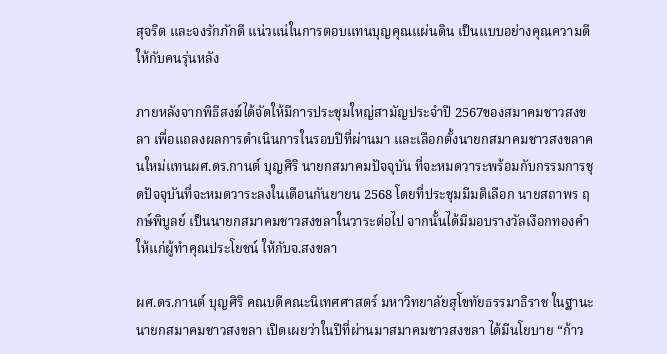สุจริต และจงรักภักดี แน่วแน่ในการตอบแทนบุญคุณแผ่นดิน เป็นแบบอย่างคุณความดีให้กับคนรุ่นหลัง

ภายหลังจากพิธีสงฆ์ได้จัดให้มีการประชุมใหญ่สามัญประจำปี 2567ของสมาคมชาวสงขลา เพื่อแถลงผลการดำเนินการในรอบปีที่ผ่านมา และเลือกตั้งนายกสมาคมชาวสงขลาคนใหม่แทนผศ.ดร.กานต์ บุญศิริ นายกสมาคมปัจจุบัน ที่จะหมดวาระพร้อมกับกรรมการชุดปัจจุบันที่จะหมดวาระลงในเดือนกันยายน 2568 โดยที่ประชุมมีมติเลือก นายสถาพร ฤกษ์พิบูลย์ เป็นนายกสมาคมชาวสงขลาในวาระต่อไป จากนั้นได้มีมอบรางวัลเงือกทองคำให้แก่ผู้ทำคุณประโยชน์ ให้กับจ.สงขลา

ผศ.ดร.กานต์ บุญศิริ คณบดีคณะนิเทศศาสตร์ มหาวิทยาลัยสุโขทัยธรรมาธิราช ในฐานะนายกสมาคมชาวสงขลา เปิดเผยว่าในปีที่ผ่านมาสมาคมชาวสงขลา ได้มีนโยบาย “ก้าว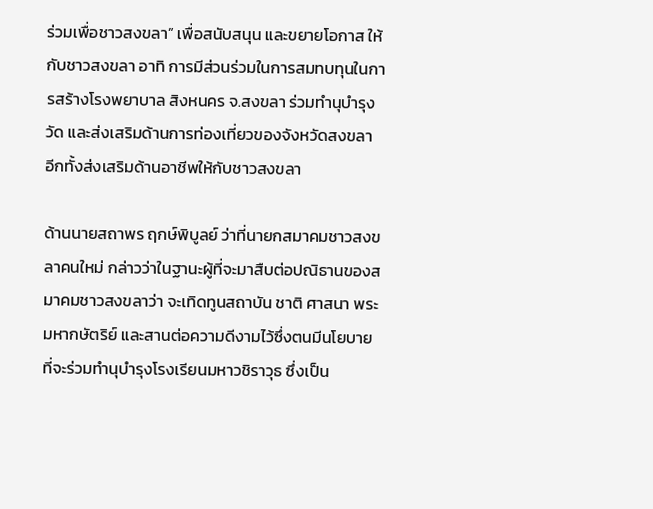ร่วมเพื่อชาวสงขลา” เพื่อสนับสนุน และขยายโอกาส ให้กับชาวสงขลา อาทิ การมีส่วนร่วมในการสมทบทุนในการสร้างโรงพยาบาล สิงหนคร จ.สงขลา ร่วมทำนุบำรุงวัด และส่งเสริมด้านการท่องเที่ยวของจังหวัดสงขลา อีกทั้งส่งเสริมด้านอาชีพให้กับชาวสงขลา

ด้านนายสถาพร ฤกษ์พิบูลย์ ว่าที่นายกสมาคมชาวสงขลาคนใหม่ กล่าวว่าในฐานะผู้ที่จะมาสืบต่อปณิธานของสมาคมชาวสงขลาว่า จะเทิดทูนสถาบัน ชาติ ศาสนา พระมหากษัตริย์ และสานต่อความดีงามไว้ซึ่งตนมีนโยบายที่จะร่วมทำนุบำรุงโรงเรียนมหาวชิราวุธ ซึ่งเป็น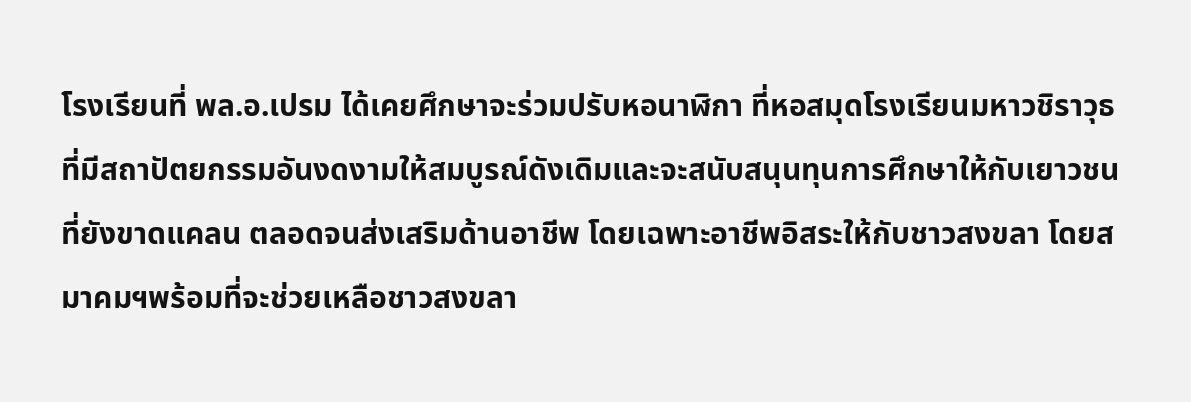โรงเรียนที่ พล.อ.เปรม ได้เคยศึกษาจะร่วมปรับหอนาฬิกา ที่หอสมุดโรงเรียนมหาวชิราวุธ ที่มีสถาปัตยกรรมอันงดงามให้สมบูรณ์ดังเดิมและจะสนับสนุนทุนการศึกษาให้กับเยาวชน ที่ยังขาดแคลน ตลอดจนส่งเสริมด้านอาชีพ โดยเฉพาะอาชีพอิสระให้กับชาวสงขลา โดยสมาคมฯพร้อมที่จะช่วยเหลือชาวสงขลา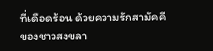ที่เดือดร้อน ด้วยความรักสามัคคี ของชาวสงขลา